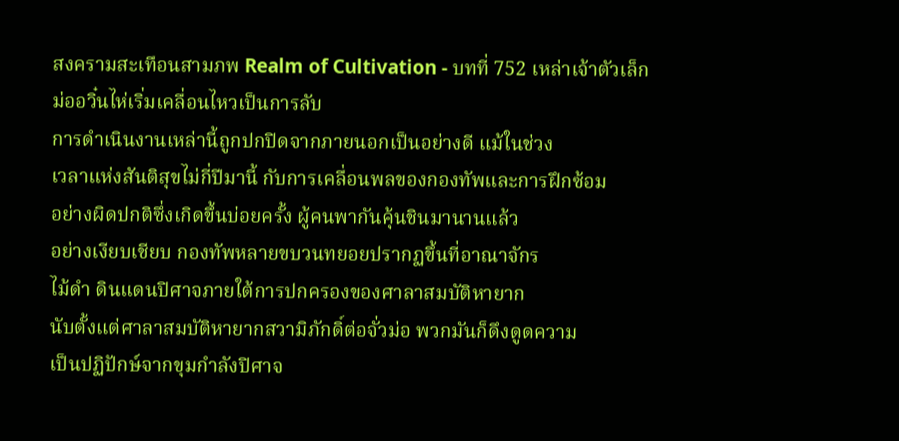สงครามสะเทือนสามภพ Realm of Cultivation - บทที่ 752 เหล่าเจ้าตัวเล็ก
ม่ออวิ๋นไห่เริ่มเคลื่อนไหวเป็นการลับ
การดำเนินงานเหล่านี้ถูกปกปิดจากภายนอกเป็นอย่างดี แม้ในช่วง
เวลาแห่งสันติสุขไม่กี่ปีมานี้ กับการเคลื่อนพลของกองทัพและการฝึกซ้อม
อย่างผิดปกติซึ่งเกิดขึ้นบ่อยครั้ง ผู้คนพากันคุ้นชินมานานแล้ว
อย่างเงียบเชียบ กองทัพหลายขบวนทยอยปรากฏขึ้นที่อาณาจักร
ไม้ดำ ดินแดนปิศาจภายใต้การปกครองของศาลาสมบัติหายาก
นับตั้งแต่ศาลาสมบัติหายากสวามิภักดิ์ต่อจั่วม่อ พวกมันก็ดึงดูดความ
เป็นปฏิปักษ์จากขุมกำลังปิศาจ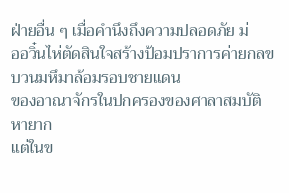ฝ่ายอื่น ๆ เมื่อคำนึงถึงความปลอดภัย ม่
ออวิ๋นไห่ตัดสินใจสร้างป้อมปราการค่ายกลขบวนมหึมาล้อมรอบชายแดน
ของอาณาจักรในปกครองของศาลาสมบัติหายาก
แต่ในข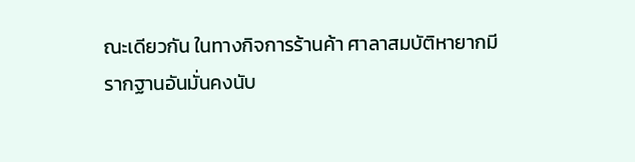ณะเดียวกัน ในทางกิจการร้านค้า ศาลาสมบัติหายากมี
รากฐานอันมั่นคงนับ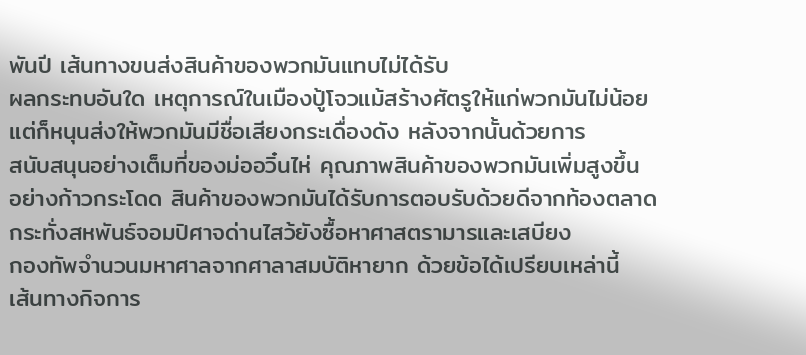พันปี เส้นทางขนส่งสินค้าของพวกมันแทบไม่ได้รับ
ผลกระทบอันใด เหตุการณ์ในเมืองปู้โจวแม้สร้างศัตรูให้แก่พวกมันไม่น้อย
แต่ก็หนุนส่งให้พวกมันมีชื่อเสียงกระเดื่องดัง หลังจากนั้นด้วยการ
สนับสนุนอย่างเต็มที่ของม่ออวิ๋นไห่ คุณภาพสินค้าของพวกมันเพิ่มสูงขึ้น
อย่างก้าวกระโดด สินค้าของพวกมันได้รับการตอบรับด้วยดีจากท้องตลาด
กระทั่งสหพันธ์จอมปิศาจด่านไสว้ยังซื้อหาศาสตรามารและเสบียง
กองทัพจำนวนมหาศาลจากศาลาสมบัติหายาก ด้วยข้อได้เปรียบเหล่านี้
เส้นทางกิจการ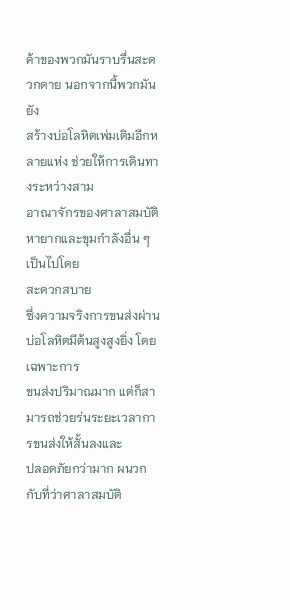ค้าของพวกมันราบรื่นสะดวกดาย นอกจากนี้พวกมันยัง
สร้างบ่อโลหิตเพ่มเติมอีกหลายแห่ง ช่วยให้การเดินทางระหว่างสาม
อาณาจักรของศาลาสมบัติหายากและขุมกำลังอื่น ๆ เป็นไปโดย
สะดวกสบาย
ซึ่งความจริงการขนส่งผ่านบ่อโลหิตมีต้นสูงสูงยิ่ง โดยเฉพาะการ
ขนส่งปริมาณมาก แต่ก็สามารถช่วยร่นระยะเวลาการขนส่งให้สั้นลงและ
ปลอดภัยกว่ามาก ผนวกกับที่ว่าศาลาสมบัติ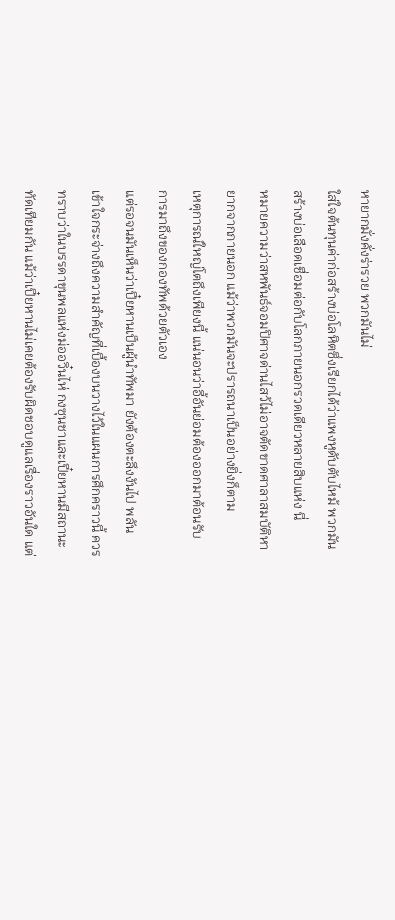หายากมั่งคั่งร่ารวย พวกมันไม่
ใส่ใจต้นทุนค่าก่อสร้างบ่อโลหิตซึ่งเรียกได้ว่าแพงหูดับตับไหม้ พวกมัน
สร้างบ่อเลือดเชื่อมต่อกับโลกภายนอกรวดเดียวหลายสิบแห่ง นี่
หมายความว่าสหพันธ์จอมปิศาจด่านไสว้ไม่อาจตัดขาดศาลาสมบัติหา
ยากจากภายนอก แม้ว่าพวกมันจะปรารถนาเป็นอย่างยิ่งก็ตาม
เหตุการณ์ใหญ่โตถึงเพียงนี้ แน่นอนว่าอี้อันย่อมต้องออกมาต้อนรับ
การมาถึงของกองทัพด้วยตัวเอง
แต่รอจนมันเห็นว่าเปี๋ยหานเป็นผู้นำทัพมา ยังต้องตะลึงงันไป พลัน
เข้าใจกระจ่างถึงความสำคัญที่เบื้องบนวางไว้ในแผนการศึกคราวนี้ ควร
ทราบว่าในบรรดาขุนพลแห่งม่ออวิ๋นไห่ กงซุนชาและเปี๋ยหานมีสถานะ
ทัดเทียมกัน แม้ว่าเปี๋ยหานไม่เคยต้องรับผิดชอบดูแลเรื่องราวอันใด แต่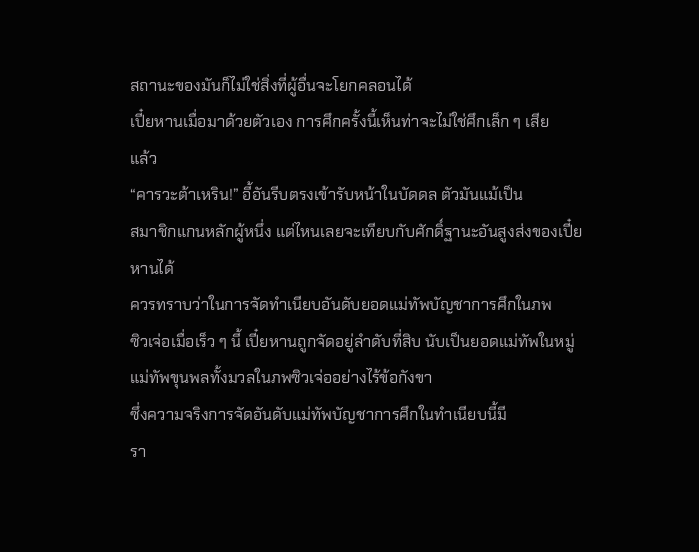สถานะของมันก็ไม่ใช่สิ่งที่ผู้อื่นจะโยกคลอนได้
เปี๋ยหานเมื่อมาด้วยตัวเอง การศึกครั้งนี้เห็นท่าจะไม่ใช่ศึกเล็ก ๆ เสีย
แล้ว
“คารวะต้าเหริน!” อี้อันรีบตรงเข้ารับหน้าในบัดดล ตัวมันแม้เป็น
สมาชิกแกนหลักผู้หนึ่ง แต่ไหนเลยจะเทียบกับศักดิ์ฐานะอันสูงส่งของเปี๋ย
หานได้
ควรทราบว่าในการจัดทำเนียบอันดับยอดแม่ทัพบัญชาการศึกในภพ
ซิวเจ่อเมื่อเร็ว ๆ นี้ เปี๋ยหานถูกจัดอยู่ลำดับที่สิบ นับเป็นยอดแม่ทัพในหมู่
แม่ทัพขุนพลทั้งมวลในภพซิวเจ่ออย่างไร้ข้อกังขา
ซึ่งความจริงการจัดอันดับแม่ทัพบัญชาการศึกในทำเนียบนี้มี
รา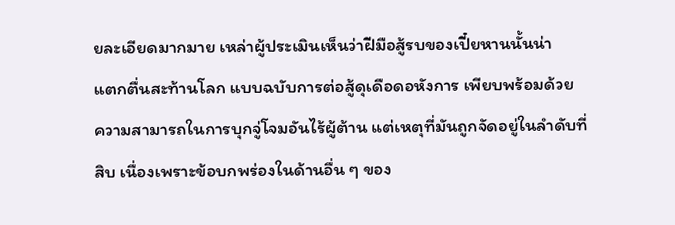ยละเอียดมากมาย เหล่าผู้ประเมินเห็นว่าฝีมือสู้รบของเปี๋ยหานนั้นน่า
แตกตื่นสะท้านโลก แบบฉบับการต่อสู้ดุเดือดอหังการ เพียบพร้อมด้วย
ความสามารถในการบุกจู่โจมอันไร้ผู้ต้าน แต่เหตุที่มันถูกจัดอยู่ในลำดับที่
สิบ เนื่องเพราะข้อบกพร่องในด้านอื่น ๆ ของ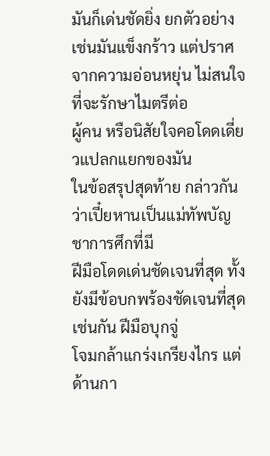มันก็เด่นชัดยิ่ง ยกตัวอย่าง
เช่นมันแข็งกร้าว แต่ปราศจากความอ่อนหยุ่น ไม่สนใจที่จะรักษาไมตรีต่อ
ผู้คน หรือนิสัยใจคอโดดเดี่ยวแปลกแยกของมัน
ในข้อสรุปสุดท้าย กล่าวกันว่าเปี๋ยหานเป็นแม่ทัพบัญชาการศึกที่มี
ฝีมือโดดเด่นชัดเจนที่สุด ทั้งยังมีข้อบกพร้องชัดเจนที่สุดเช่นกัน ฝีมือบุกจู่
โจมกล้าแกร่งเกรียงไกร แต่ด้านกา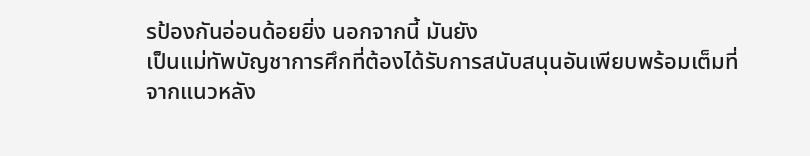รป้องกันอ่อนด้อยยิ่ง นอกจากนี้ มันยัง
เป็นแม่ทัพบัญชาการศึกที่ต้องได้รับการสนับสนุนอันเพียบพร้อมเต็มที่
จากแนวหลัง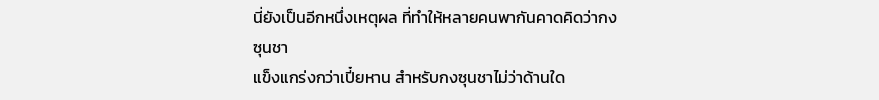นี่ยังเป็นอีกหนึ่งเหตุผล ที่ทำให้หลายคนพากันคาดคิดว่ากงซุนชา
แข็งแกร่งกว่าเปี๋ยหาน สำหรับกงซุนชาไม่ว่าด้านใด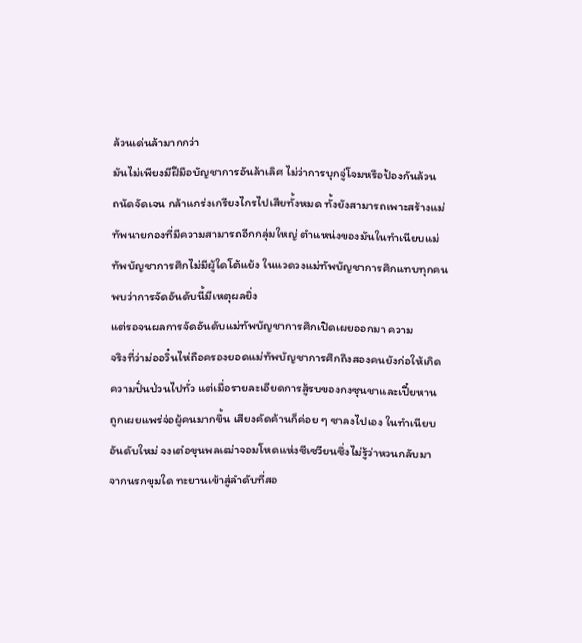ล้วนเด่นล้ามากกว่า
มันไม่เพียงมีฝีมือบัญชาการอันล้าเลิศ ไม่ว่าการบุกจู่โจมหรือป้องกันล้วน
ถนัดจัดเจน กล้าแกร่งเกรียงไกรไปเสียทั้งหมด ทั้งยังสามารถเพาะสร้างแม่
ทัพนายกองที่มีความสามารถอีกกลุ่มใหญ่ ตำแหน่งของมันในทำเนียบแม่
ทัพบัญชาการศึกไม่มีผู้ใดโต้แย้ง ในแวดวงแม่ทัพบัญชาการศึกแทบทุกคน
พบว่าการจัดอันดับนี้มีเหตุผลยิ่ง
แต่รอจนผลการจัดอันดับแม่ทัพบัญชาการศึกเปิดเผยออกมา ความ
จริงที่ว่าม่ออวิ๋นไห่ถือครองยอดแม่ทัพบัญชาการศึกถึงสองคนยังก่อให้เกิด
ความปั่นป่วนไปทั่ว แต่เมื่อรายละเอียดการสู้รบของกงซุนชาและเปี๋ยหาน
ถูกเผยแพร่จ่อผู้คนมากขึ้น เสียงคัดค้านก็ค่อย ๆ ซาลงไปเอง ในทำเนียบ
อันดับใหม่ จงเต๋อขุนพลเฒ่าจอมโหดแห่งซีเซวียนซึ่งไม่รู้ว่าหวนกลับมา
จากนรกขุมใด ทะยานเข้าสู่ลำดับที่สอ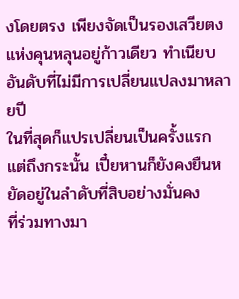งโดยตรง เพียงจัดเป็นรองเสวียตง
แห่งคุนหลุนอยู่ก้าวเดียว ทำเนียบอันดับที่ไม่มีการเปลี่ยนแปลงมาหลายปี
ในที่สุดก็แปรเปลี่ยนเป็นครั้งแรก
แต่ถึงกระนั้น เปี๋ยหานก็ยังคงยืนหยัดอยู่ในลำดับที่สิบอย่างมั่นคง
ที่ร่วมทางมา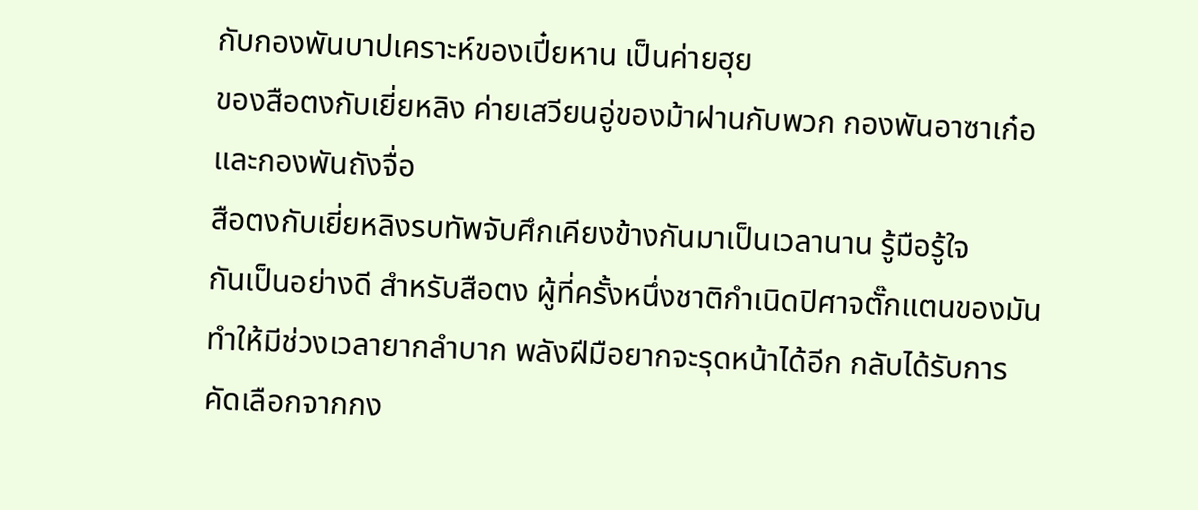กับกองพันบาปเคราะห์ของเปี๋ยหาน เป็นค่ายฮุย
ของสือตงกับเยี่ยหลิง ค่ายเสวียนอู่ของม้าฝานกับพวก กองพันอาซาเก๋อ
และกองพันถังจื่อ
สือตงกับเยี่ยหลิงรบทัพจับศึกเคียงข้างกันมาเป็นเวลานาน รู้มือรู้ใจ
กันเป็นอย่างดี สำหรับสือตง ผู้ที่ครั้งหนึ่งชาติกำเนิดปิศาจตั๊กแตนของมัน
ทำให้มีช่วงเวลายากลำบาก พลังฝีมือยากจะรุดหน้าได้อีก กลับได้รับการ
คัดเลือกจากกง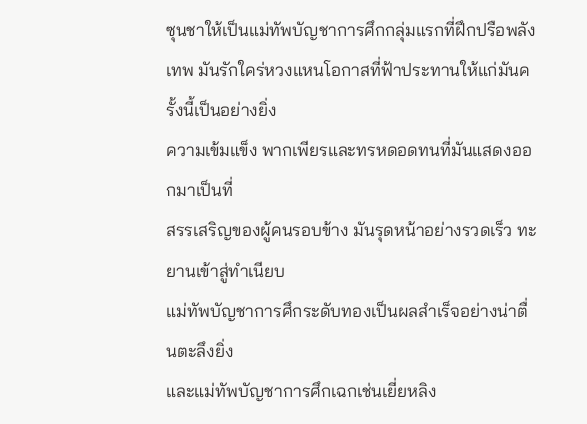ซุนชาให้เป็นแม่ทัพบัญชาการศึกกลุ่มแรกที่ฝึกปรือพลัง
เทพ มันรักใคร่หวงแหนโอกาสที่ฟ้าประทานให้แก่มันครั้งนี้เป็นอย่างยิ่ง
ความเข้มแข็ง พากเพียรและทรหดอดทนที่มันแสดงออกมาเป็นที่
สรรเสริญของผู้คนรอบข้าง มันรุดหน้าอย่างรวดเร็ว ทะยานเข้าสู่ทำเนียบ
แม่ทัพบัญชาการศึกระดับทองเป็นผลสำเร็จอย่างน่าตื่นตะลึงยิ่ง
และแม่ทัพบัญชาการศึกเฉกเช่นเยี่ยหลิง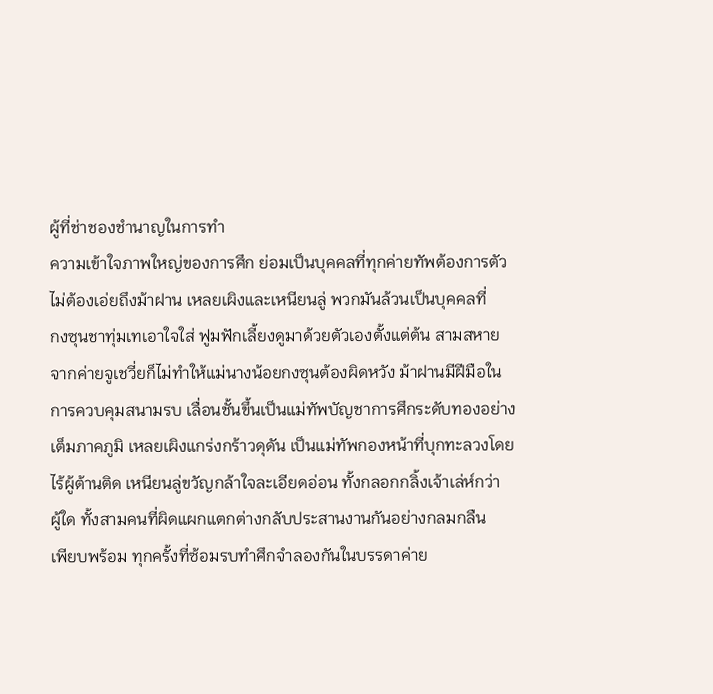ผู้ที่ช่าชองชำนาญในการทำ
ความเข้าใจภาพใหญ่ของการศึก ย่อมเป็นบุคคลที่ทุกค่ายทัพต้องการตัว
ไม่ต้องเอ่ยถึงม้าฝาน เหลยเผิงและเหนียนลู่ พวกมันล้วนเป็นบุคคลที่
กงซุนชาทุ่มเทเอาใจใส่ ฟูมฟักเลี้ยงดูมาด้วยตัวเองตั้งแต่ต้น สามสหาย
จากค่ายจูเชวี่ยก็ไม่ทำให้แม่นางน้อยกงซุนต้องผิดหวัง ม้าฝานมีฝีมือใน
การควบคุมสนามรบ เลื่อนชั้นขึ้นเป็นแม่ทัพบัญชาการศึกระดับทองอย่าง
เต็มภาคภูมิ เหลยเผิงแกร่งกร้าวดุดัน เป็นแม่ทัพกองหน้าที่บุกทะลวงโดย
ไร้ผู้ต้านติด เหนียนลู่ขวัญกล้าใจละเอียดอ่อน ทั้งกลอกกลิ้งเจ้าเล่ห์กว่า
ผู้ใด ทั้งสามคนที่ผิดแผกแตกต่างกลับประสานงานกันอย่างกลมกลืน
เพียบพร้อม ทุกครั้งที่ซ้อมรบทำศึกจำลองกันในบรรดาค่าย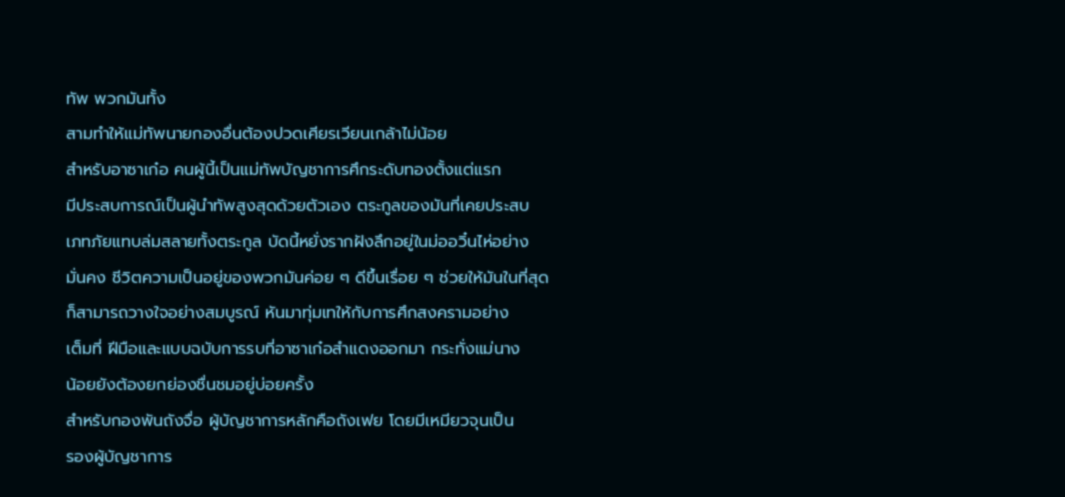ทัพ พวกมันทั้ง
สามทำให้แม่ทัพนายกองอื่นต้องปวดเศียรเวียนเกล้าไม่น้อย
สำหรับอาซาเก๋อ คนผู้นี้เป็นแม่ทัพบัญชาการศึกระดับทองตั้งแต่แรก
มีประสบการณ์เป็นผู้นำทัพสูงสุดด้วยตัวเอง ตระกูลของมันที่เคยประสบ
เภทภัยแทบล่มสลายทั้งตระกูล บัดนี้หยั่งรากฝังลึกอยู่ในม่ออวิ๋นไห่อย่าง
มั่นคง ชีวิตความเป็นอยู่ของพวกมันค่อย ๆ ดีขึ้นเรื่อย ๆ ช่วยให้มันในที่สุด
ก็สามารถวางใจอย่างสมบูรณ์ หันมาทุ่มเทให้กับการศึกสงครามอย่าง
เต็มที่ ฝีมือและแบบฉบับการรบที่อาซาเก๋อสำแดงออกมา กระทั่งแม่นาง
น้อยยังต้องยกย่องชื่นชมอยู่บ่อยครั้ง
สำหรับกองพันถังจื่อ ผู้บัญชาการหลักคือถังเฟย โดยมีเหมียวจุนเป็น
รองผู้บัญชาการ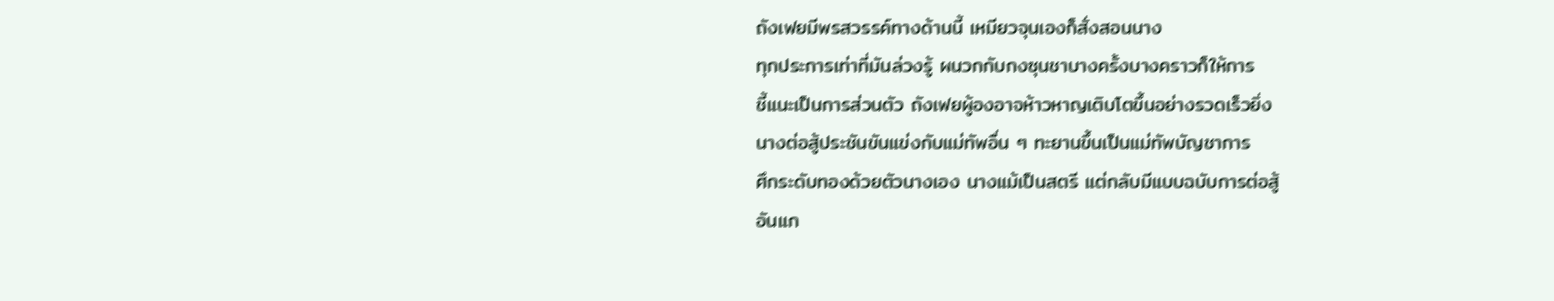ถังเฟยมีพรสวรรค์ทางด้านนี้ เหมียวจุนเองก็สั่งสอนนาง
ทุกประการเท่าที่มันล่วงรู้ ผนวกกับกงซุนชาบางครั้งบางคราวก็ให้การ
ชี้แนะเป็นการส่วนตัว ถังเฟยผู้องอาจห้าวหาญเติบโตขึ้นอย่างรวดเร็วยิ่ง
นางต่อสู้ประชันขันแข่งกับแม่ทัพอื่น ๆ ทะยานขึ้นเป็นแม่ทัพบัญชาการ
ศึกระดับทองด้วยตัวนางเอง นางแม้เป็นสตรี แต่กลับมีแบบฉบับการต่อสู้
อันแก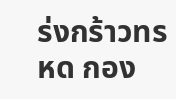ร่งกร้าวทรหด กอง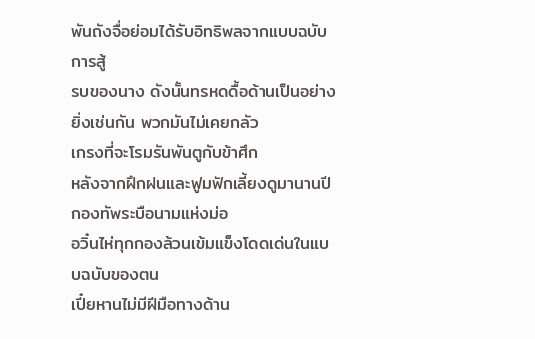พันถังจื่อย่อมได้รับอิทธิพลจากแบบฉบับการสู้
รบของนาง ดังนั้นทรหดดื้อด้านเป็นอย่างยิ่งเช่นกัน พวกมันไม่เคยกลัว
เกรงที่จะโรมรันพันตูกับข้าศึก
หลังจากฝึกฝนและฟูมฟักเลี้ยงดูมานานปี กองทัพระบือนามแห่งม่อ
อวิ๋นไห่ทุกกองล้วนเข้มแข็งโดดเด่นในแบบฉบับของตน
เปี๋ยหานไม่มีฝีมือทางด้าน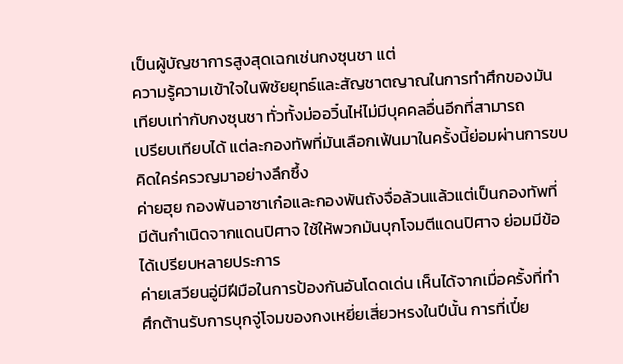เป็นผู้บัญชาการสูงสุดเฉกเช่นกงซุนชา แต่
ความรู้ความเข้าใจในพิชัยยุทธ์และสัญชาตญาณในการทำศึกของมัน
เทียบเท่ากับกงซุนชา ทั่วทั้งม่ออวิ๋นไห่ไม่มีบุคคลอื่นอีกที่สามารถ
เปรียบเทียบได้ แต่ละกองทัพที่มันเลือกเฟ้นมาในครั้งนี้ย่อมผ่านการขบ
คิดใคร่ครวญมาอย่างลึกซึ้ง
ค่ายฮุย กองพันอาซาเก๋อและกองพันถังจื่อล้วนแล้วแต่เป็นกองทัพที่
มีต้นกำเนิดจากแดนปิศาจ ใช้ให้พวกมันบุกโจมตีแดนปิศาจ ย่อมมีข้อ
ได้เปรียบหลายประการ
ค่ายเสวียนอู่มีฝีมือในการป้องกันอันโดดเด่น เห็นได้จากเมื่อครั้งที่ทำ
ศึกต้านรับการบุกจู่โจมของกงเหยี่ยเสี่ยวหรงในปีนั้น การที่เปี๋ย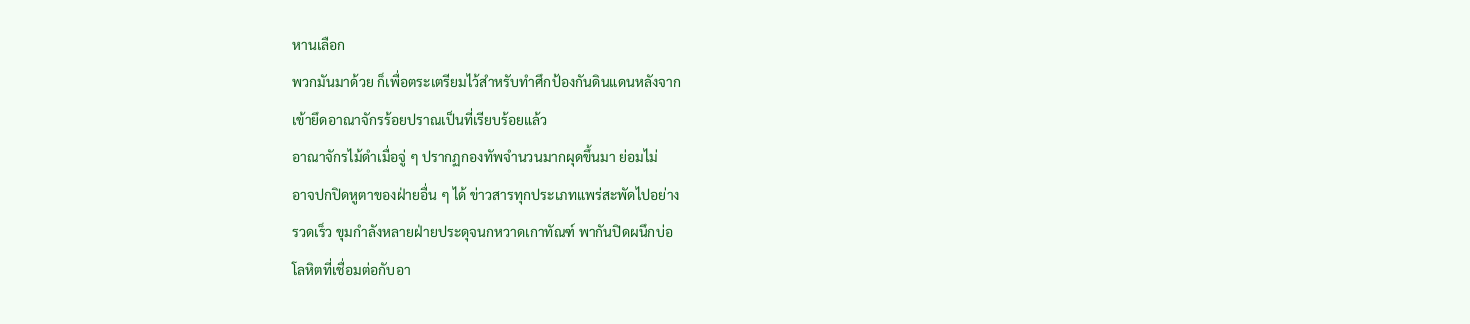หานเลือก
พวกมันมาด้วย ก็เพื่อตระเตรียมไว้สำหรับทำศึกป้องกันดินแดนหลังจาก
เข้ายึดอาณาจักรร้อยปราณเป็นที่เรียบร้อยแล้ว
อาณาจักรไม้ดำเมื่อจู่ ๆ ปรากฏกองทัพจำนวนมากผุดขึ้นมา ย่อมไม่
อาจปกปิดหูตาของฝ่ายอื่น ๆ ได้ ข่าวสารทุกประเภทแพร่สะพัดไปอย่าง
รวดเร็ว ขุมกำลังหลายฝ่ายประดุจนกหวาดเกาทัณฑ์ พากันปิดผนึกบ่อ
โลหิตที่เชื่อมต่อกับอา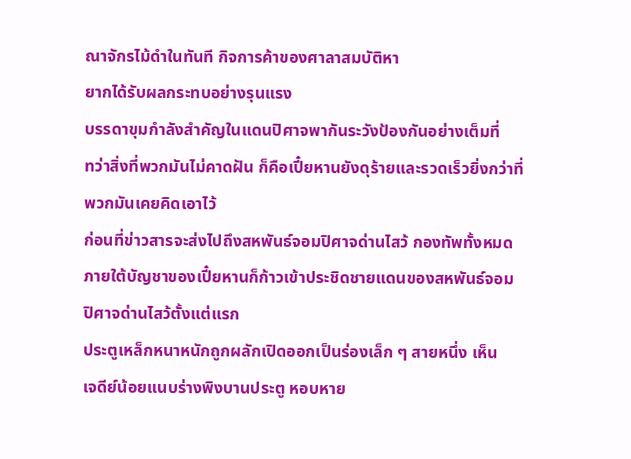ณาจักรไม้ดำในทันที กิจการค้าของศาลาสมบัติหา
ยากได้รับผลกระทบอย่างรุนแรง
บรรดาขุมกำลังสำคัญในแดนปิศาจพากันระวังป้องกันอย่างเต็มที่
ทว่าสิ่งที่พวกมันไม่คาดฝัน ก็คือเปี๋ยหานยังดุร้ายและรวดเร็วยิ่งกว่าที่
พวกมันเคยคิดเอาไว้
ก่อนที่ข่าวสารจะส่งไปถึงสหพันธ์จอมปิศาจด่านไสว้ กองทัพทั้งหมด
ภายใต้บัญชาของเปี๋ยหานก็ก้าวเข้าประชิดชายแดนของสหพันธ์จอม
ปิศาจด่านไสว้ตั้งแต่แรก
ประตูเหล็กหนาหนักถูกผลักเปิดออกเป็นร่องเล็ก ๆ สายหนึ่ง เห็น
เจดีย์น้อยแนบร่างพิงบานประตู หอบหาย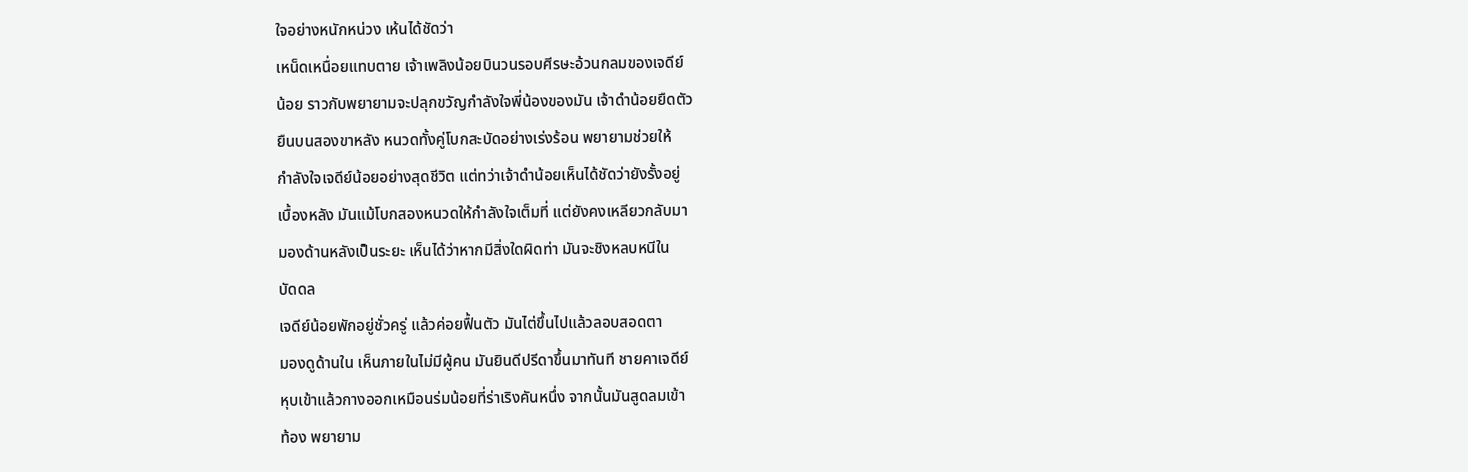ใจอย่างหนักหน่วง เห้นได้ชัดว่า
เหน็ดเหนื่อยแทบตาย เจ้าเพลิงน้อยบินวนรอบศีรษะอ้วนกลมของเจดีย์
น้อย ราวกับพยายามจะปลุกขวัญกำลังใจพี่น้องของมัน เจ้าดำน้อยยืดตัว
ยืนบนสองขาหลัง หนวดทั้งคู่โบกสะบัดอย่างเร่งร้อน พยายามช่วยให้
กำลังใจเจดีย์น้อยอย่างสุดชีวิต แต่ทว่าเจ้าดำน้อยเห็นได้ชัดว่ายังรั้งอยู่
เบื้องหลัง มันแม้โบกสองหนวดให้กำลังใจเต็มที่ แต่ยังคงเหลียวกลับมา
มองด้านหลังเป็นระยะ เห็นได้ว่าหากมีสิ่งใดผิดท่า มันจะชิงหลบหนีใน
บัดดล
เจดีย์น้อยพักอยู่ชั่วครู่ แล้วค่อยฟื้นตัว มันไต่ขึ้นไปแล้วลอบสอดตา
มองดูด้านใน เห็นภายในไม่มีผู้คน มันยินดีปรีดาขึ้นมาทันที ชายคาเจดีย์
หุบเข้าแล้วกางออกเหมือนร่มน้อยที่ร่าเริงคันหนึ่ง จากนั้นมันสูดลมเข้า
ท้อง พยายาม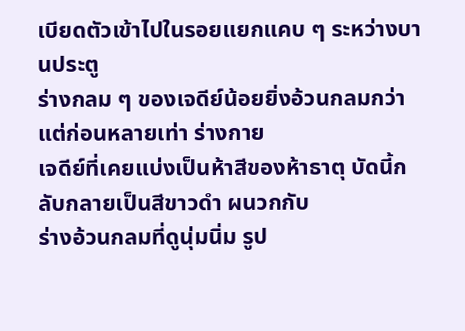เบียดตัวเข้าไปในรอยแยกแคบ ๆ ระหว่างบานประตู
ร่างกลม ๆ ของเจดีย์น้อยยิ่งอ้วนกลมกว่าแต่ก่อนหลายเท่า ร่างกาย
เจดีย์ที่เคยแบ่งเป็นห้าสีของห้าธาตุ บัดนี้กลับกลายเป็นสีขาวดำ ผนวกกับ
ร่างอ้วนกลมที่ดูนุ่มนิ่ม รูป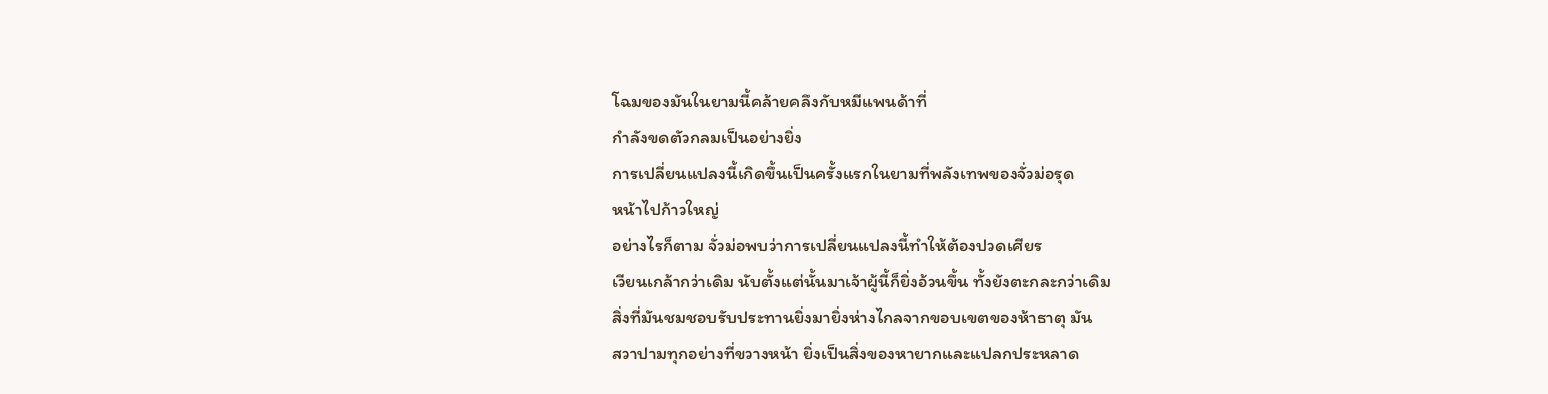โฉมของมันในยามนี้คล้ายคลึงกับหมีแพนด้าที่
กำลังขดตัวกลมเป็นอย่างยิ่ง
การเปลี่ยนแปลงนี้เกิดขึ้นเป็นครั้งแรกในยามที่พลังเทพของจั่วม่อรุด
หน้าไปก้าวใหญ่
อย่างไรก็ตาม จั่วม่อพบว่าการเปลี่ยนแปลงนี้ทำให้ต้องปวดเศียร
เวียนเกล้ากว่าเดิม นับตั้งแต่นั้นมาเจ้าผู้นี้ก็ยิ่งอ้วนขึ้น ทั้งยังตะกละกว่าเดิม
สิ่งที่มันชมชอบรับประทานยิ่งมายิ่งห่างไกลจากขอบเขตของห้าธาตุ มัน
สวาปามทุกอย่างที่ขวางหน้า ยิ่งเป็นสิ่งของหายากและแปลกประหลาด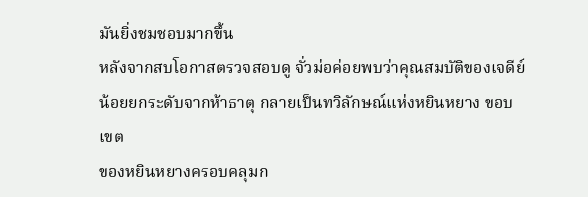มันยิ่งชมชอบมากขึ้น
หลังจากสบโอกาสตรวจสอบดู จั่วม่อค่อยพบว่าคุณสมบัติของเจดีย์
น้อยยกระดับจากห้าธาตุ กลายเป็นทวิลักษณ์แห่งหยินหยาง ขอบเขต
ของหยินหยางครอบคลุมก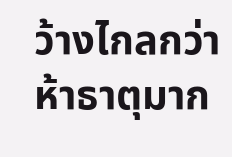ว้างไกลกว่าห้าธาตุมาก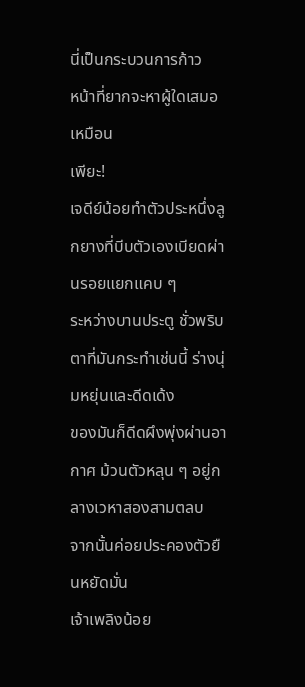นี่เป็นกระบวนการก้าว
หน้าที่ยากจะหาผู้ใดเสมอเหมือน
เพียะ!
เจดีย์น้อยทำตัวประหนึ่งลูกยางที่บีบตัวเองเบียดผ่านรอยแยกแคบ ๆ
ระหว่างบานประตู ชั่วพริบตาที่มันกระทำเช่นนี้ ร่างนุ่มหยุ่นและดีดเด้ง
ของมันก็ดีดผึงพุ่งผ่านอากาศ ม้วนตัวหลุน ๆ อยู่กลางเวหาสองสามตลบ
จากนั้นค่อยประคองตัวยืนหยัดมั่น
เจ้าเพลิงน้อย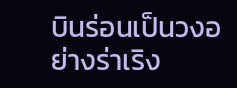บินร่อนเป็นวงอย่างร่าเริง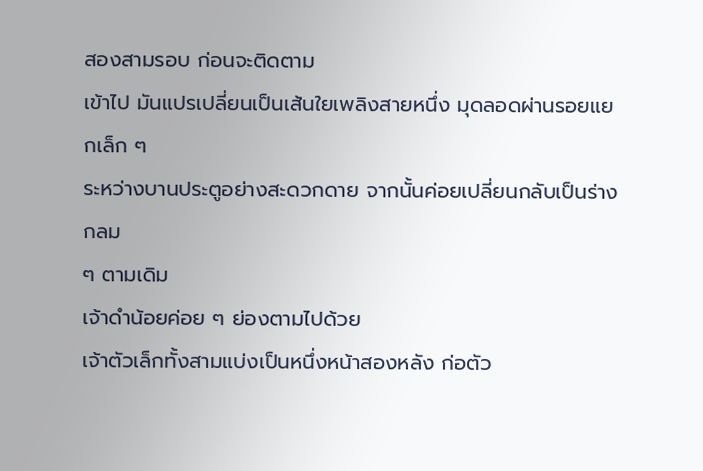สองสามรอบ ก่อนจะติดตาม
เข้าไป มันแปรเปลี่ยนเป็นเส้นใยเพลิงสายหนึ่ง มุดลอดผ่านรอยแยกเล็ก ๆ
ระหว่างบานประตูอย่างสะดวกดาย จากนั้นค่อยเปลี่ยนกลับเป็นร่างกลม
ๆ ตามเดิม
เจ้าดำน้อยค่อย ๆ ย่องตามไปด้วย
เจ้าตัวเล็กทั้งสามแบ่งเป็นหนึ่งหน้าสองหลัง ก่อตัว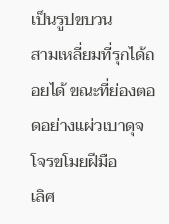เป็นรูปขบวน
สามเหลี่ยมที่รุกได้ถอยได้ ขณะที่ย่องตอดอย่างแผ่วเบาดุจโจรขโมยฝีมือ
เลิศ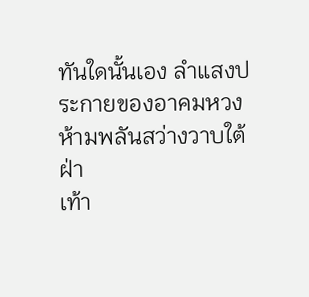ทันใดนั้นเอง ลำแสงประกายของอาคมหวงห้ามพลันสว่างวาบใต้ฝ่า
เท้า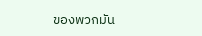ของพวกมัน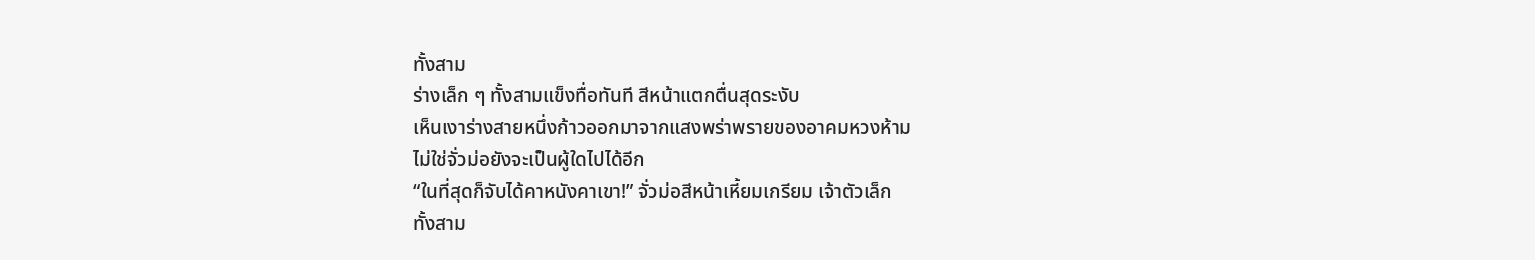ทั้งสาม
ร่างเล็ก ๆ ทั้งสามแข็งทื่อทันที สีหน้าแตกตื่นสุดระงับ
เห็นเงาร่างสายหนึ่งก้าวออกมาจากแสงพร่าพรายของอาคมหวงห้าม
ไม่ใช่จั่วม่อยังจะเป็นผู้ใดไปได้อีก
“ในที่สุดก็จับได้คาหนังคาเขา!” จั่วม่อสีหน้าเหี้ยมเกรียม เจ้าตัวเล็ก
ทั้งสาม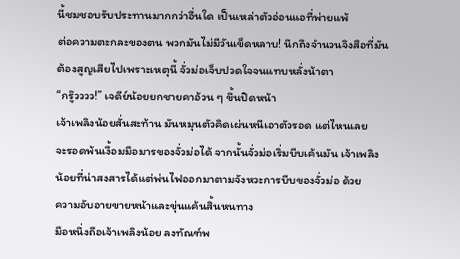นี้ชมชอบรับประทานมากกว่าอื่นใด เป็นเหล่าตัวอ่อนแอที่พ่ายแพ้
ต่อความตะกละของตน พวกมันไม่มีวันเข็ดหลาบ! นึกถึงจำนวนจิงสือที่มัน
ต้องสูญเสียไปเพราะเหตุนี้ จั่วม่อเจ็บปวดใจจนแทบหลั่งน้าตา
“กรู๊วววว!” เจดีย์น้อยยกชายคาอ้วน ๆ ขึ้นปิดหน้า
เจ้าเพลิงน้อยสั่นสะท้าน มันหมุนตัวคิดเผ่นหนีเอาตัวรอด แต่ไหนเลย
จะรอดพ้นเงื้อมมือมารของจั่วม่อได้ จากนั้นจั่วม่อเริ่มบีบเค้นมัน เจ้าเพลิง
น้อยที่น่าสงสารได้แต่พ่นไฟออกมาตามจังหวะการบีบของจั่วม่อ ด้วย
ความอับอายขายหน้าและขุ่นแค้นสิ้นหนทาง
มือหนึ่งถือเจ้าเพลิงน้อย ลงทัณฑ์พ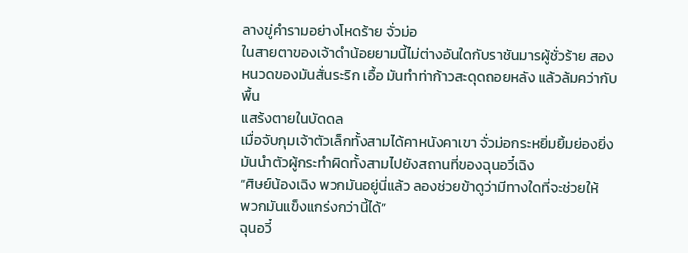ลางขู่คำรามอย่างโหดร้าย จั่วม่อ
ในสายตาของเจ้าดำน้อยยามนี้ไม่ต่างอันใดกับราชันมารผู้ชั่วร้าย สอง
หนวดของมันสั่นระริก เอื้อ มันทำท่าก้าวสะดุดถอยหลัง แล้วล้มคว่ากับพื้น
แสร้งตายในบัดดล
เมื่อจับกุมเจ้าตัวเล็กทั้งสามได้คาหนังคาเขา จั่วม่อกระหยิ่มยิ้มย่องยิ่ง
มันนำตัวผู้กระทำผิดทั้งสามไปยังสถานที่ของฉุนอวี๋เฉิง
“ศิษย์น้องเฉิง พวกมันอยู่นี่แล้ว ลองช่วยข้าดูว่ามีทางใดที่จะช่วยให้
พวกมันแข็งแกร่งกว่านี้ได้”
ฉุนอวี๋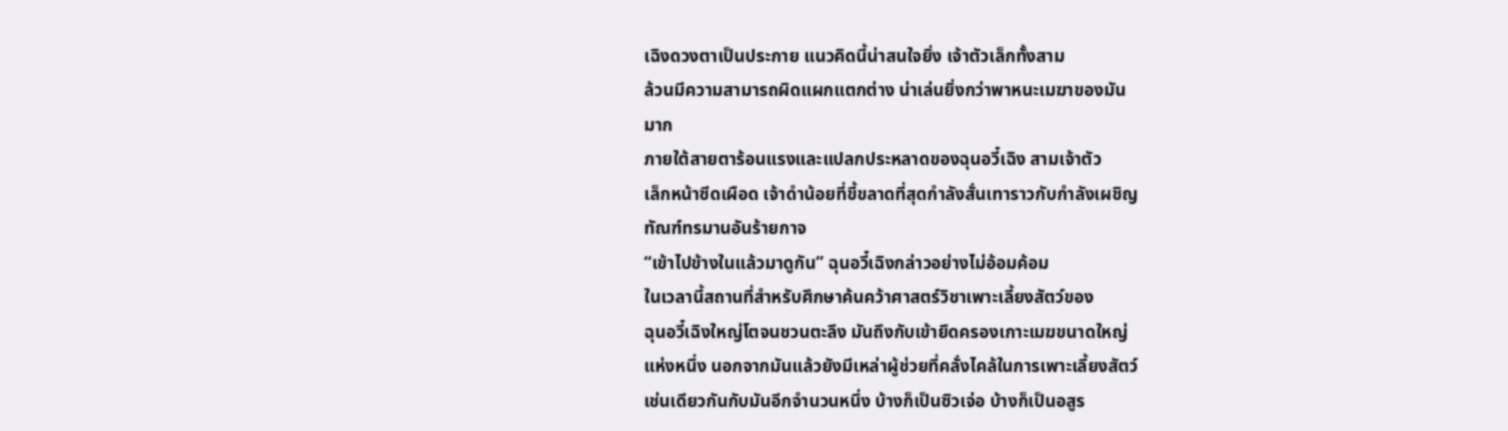เฉิงดวงตาเป็นประกาย แนวคิดนี้น่าสนใจยิ่ง เจ้าตัวเล็กทั้งสาม
ล้วนมีความสามารถผิดแผกแตกต่าง น่าเล่นยิ่งกว่าพาหนะเมฆาของมัน
มาก
ภายใต้สายตาร้อนแรงและแปลกประหลาดของฉุนอวี๋เฉิง สามเจ้าตัว
เล็กหน้าซีดเผือด เจ้าดำน้อยที่ขี้ขลาดที่สุดกำลังสั่นเทาราวกับกำลังเผชิญ
ทัณฑ์ทรมานอันร้ายกาจ
“เข้าไปข้างในแล้วมาดูกัน” ฉุนอวี๋เฉิงกล่าวอย่างไม่อ้อมค้อม
ในเวลานี้สถานที่สำหรับศึกษาค้นคว้าศาสตร์วิชาเพาะเลี้ยงสัตว์ของ
ฉุนอวี๋เฉิงใหญ่โตจนชวนตะลึง มันถึงกับเข้ายึดครองเกาะเมฆขนาดใหญ่
แห่งหนึ่ง นอกจากมันแล้วยังมีเหล่าผู้ช่วยที่คลั่งไคล้ในการเพาะเลี้ยงสัตว์
เช่นเดียวกันกับมันอีกจำนวนหนึ่ง บ้างก็เป็นซิวเจ่อ บ้างก็เป็นอสูร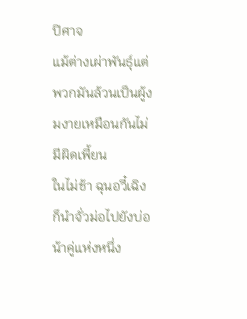ปิศาจ
แม้ต่างเผ่าพันธุ์แต่พวกมันล้วนเป็นผู้งมงายเหมือนกันไม่มีผิดเพี้ยน
ในไม่ช้า ฉุนอวี๋เฉิงก็นำจั่วม่อไปยังบ่อน้าคู่แห่งหนึ่ง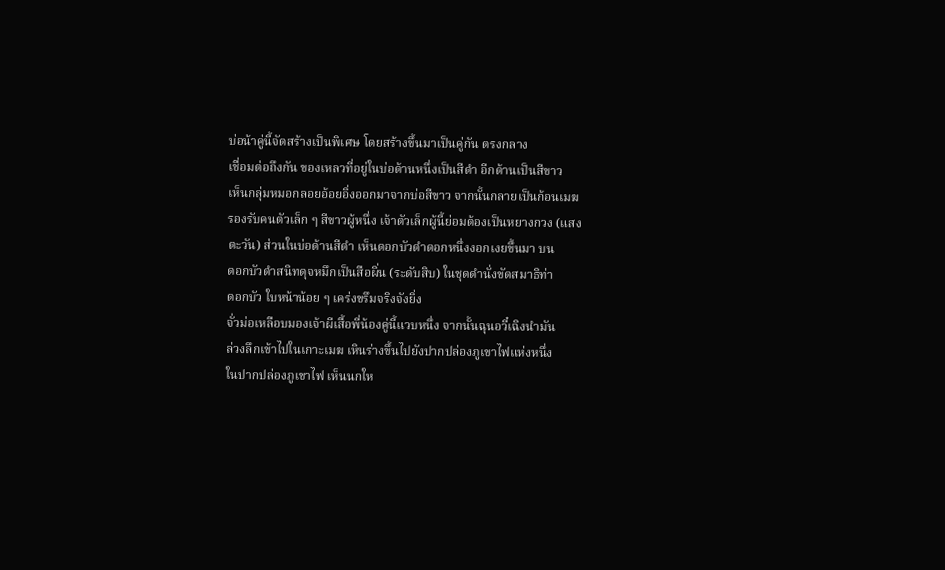บ่อน้าคู่นี้จัดสร้างเป็นพิเศษ โดยสร้างขึ้นมาเป็นคู่กัน ตรงกลาง
เชื่อมต่อถึงกัน ของเหลวที่อยู่ในบ่อด้านหนึ่งเป็นสีดำ อีกด้านเป็นสีขาว
เห็นกลุ่มหมอกลอยอ้อยอิ่งออกมาจากบ่อสีขาว จากนั้นกลายเป็นก้อนเมฆ
รองรับคนตัวเล็ก ๆ สีขาวผู้หนึ่ง เจ้าตัวเล็กผู้นี้ย่อมต้องเป็นหยางกวง (แสง
ตะวัน) ส่วนในบ่อด้านสีดำ เห็นดอกบัวดำดอกหนึ่งงอกเงยขึ้นมา บน
ดอกบัวดำสนิทดุจหมึกเป็นสือผิ่น (ระดับสิบ) ในชุดดำนั่งขัดสมาธิท่า
ดอกบัว ใบหน้าน้อย ๆ เคร่งขรึมจริงจังยิ่ง
จั่วม่อเหลือบมองเจ้าผีเสื้อพี่น้องคู่นี้แวบหนึ่ง จากนั้นฉุนอวี๋เฉิงนำมัน
ล่วงลึกเข้าไปในเกาะเมฆ เหินร่างขึ้นไปยังปากปล่องภูเขาไฟแห่งหนึ่ง
ในปากปล่องภูเขาไฟ เห็นนกให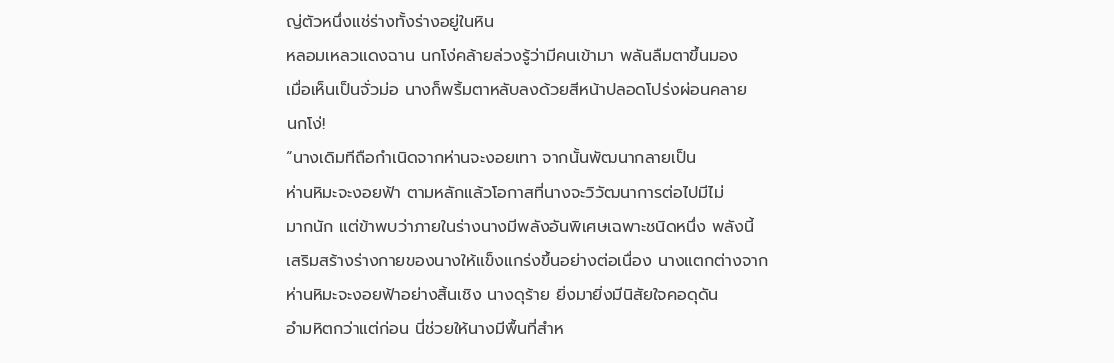ญ่ตัวหนึ่งแช่ร่างทั้งร่างอยู่ในหิน
หลอมเหลวแดงฉาน นกโง่คล้ายล่วงรู้ว่ามีคนเข้ามา พลันลืมตาขึ้นมอง
เมื่อเห็นเป็นจั่วม่อ นางก็พริ้มตาหลับลงด้วยสีหน้าปลอดโปร่งผ่อนคลาย
นกโง่!
“นางเดิมทีถือกำเนิดจากห่านจะงอยเทา จากนั้นพัฒนากลายเป็น
ห่านหิมะจะงอยฟ้า ตามหลักแล้วโอกาสที่นางจะวิวัฒนาการต่อไปมีไม่
มากนัก แต่ข้าพบว่าภายในร่างนางมีพลังอันพิเศษเฉพาะชนิดหนึ่ง พลังนี้
เสริมสร้างร่างกายของนางให้แข็งแกร่งขึ้นอย่างต่อเนื่อง นางแตกต่างจาก
ห่านหิมะจะงอยฟ้าอย่างสิ้นเชิง นางดุร้าย ยิ่งมายิ่งมีนิสัยใจคอดุดัน
อำมหิตกว่าแต่ก่อน นี่ช่วยให้นางมีพื้นที่สำห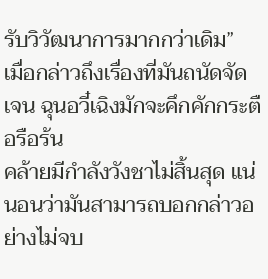รับวิวัฒนาการมากกว่าเดิม”
เมื่อกล่าวถึงเรื่องที่มันถนัดจัดเจน ฉุนอวี๋เฉิงมักจะคึกคักกระตือรือร้น
คล้ายมีกำลังวังชาไม่สิ้นสุด แน่นอนว่ามันสามารถบอกกล่าวอย่างไม่จบ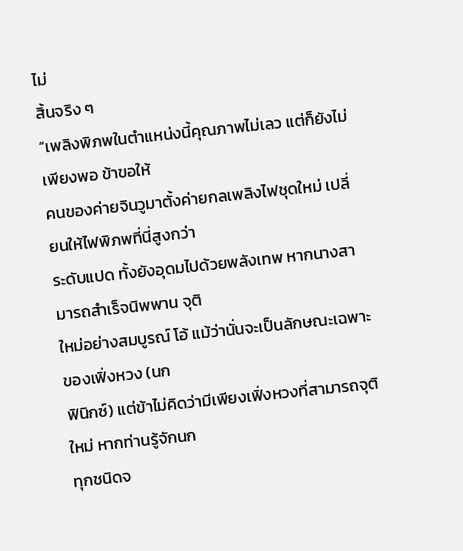ไม่
สิ้นจริง ๆ
“เพลิงพิภพในตำแหน่งนี้คุณภาพไม่เลว แต่ก็ยังไม่เพียงพอ ข้าขอให้
คนของค่ายจินวูมาตั้งค่ายกลเพลิงไฟชุดใหม่ เปลี่ยนให้ไฟพิภพที่นี่สูงกว่า
ระดับแปด ทั้งยังอุดมไปด้วยพลังเทพ หากนางสามารถสำเร็จนิพพาน จุติ
ใหม่อย่างสมบูรณ์ โอ้ แม้ว่านั่นจะเป็นลักษณะเฉพาะของเฟิ่งหวง (นก
ฟินิกซ์) แต่ข้าไม่คิดว่ามีเพียงเฟิ่งหวงที่สามารถจุติใหม่ หากท่านรู้จักนก
ทุกชนิดจ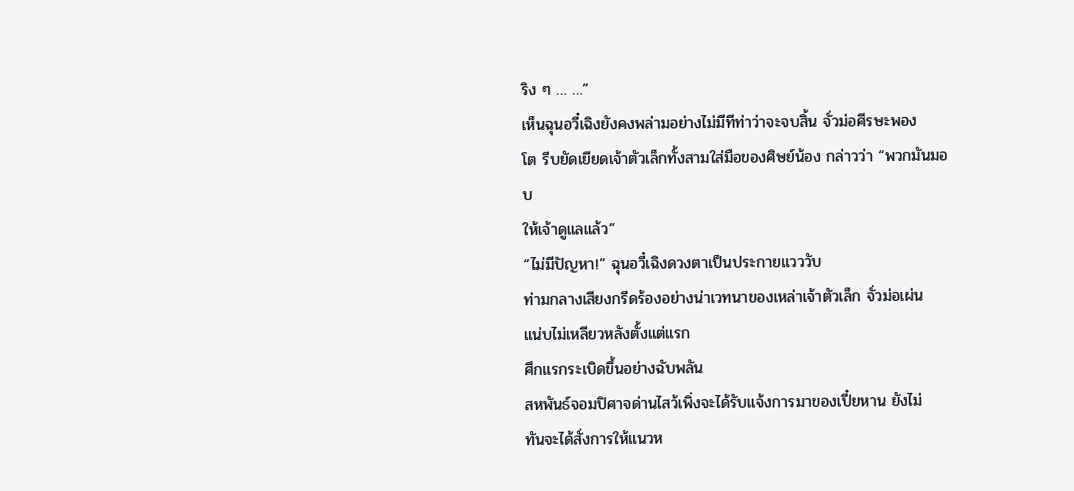ริง ๆ … …”
เห็นฉุนอวี๋เฉิงยังคงพล่ามอย่างไม่มีทีท่าว่าจะจบสิ้น จั่วม่อศีรษะพอง
โต รีบยัดเยียดเจ้าตัวเล็กทั้งสามใส่มือของศิษย์น้อง กล่าวว่า “พวกมันมอบ
ให้เจ้าดูแลแล้ว”
“ไม่มีปัญหา!” ฉุนอวี๋เฉิงดวงตาเป็นประกายแวววับ
ท่ามกลางเสียงกรีดร้องอย่างน่าเวทนาของเหล่าเจ้าตัวเล็ก จั่วม่อเผ่น
แน่บไม่เหลียวหลังตั้งแต่แรก
ศึกแรกระเบิดขึ้นอย่างฉับพลัน
สหพันธ์จอมปิศาจด่านไสว้เพิ่งจะได้รับแจ้งการมาของเปี๋ยหาน ยังไม่
ทันจะได้สั่งการให้แนวห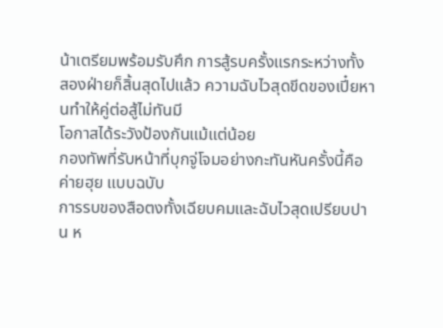น้าเตรียมพร้อมรับศึก การสู้รบครั้งแรกระหว่างทั้ง
สองฝ่ายก็สิ้นสุดไปแล้ว ความฉับไวสุดขีดของเปี๋ยหานทำให้คู่ต่อสู้ไม่ทันมี
โอกาสได้ระวังป้องกันแม้แต่น้อย
กองทัพที่รับหน้าที่บุกจู่โจมอย่างกะทันหันครั้งนี้คือค่ายฮุย แบบฉบับ
การรบของสือตงทั้งเฉียบคมและฉับไวสุดเปรียบปาน ห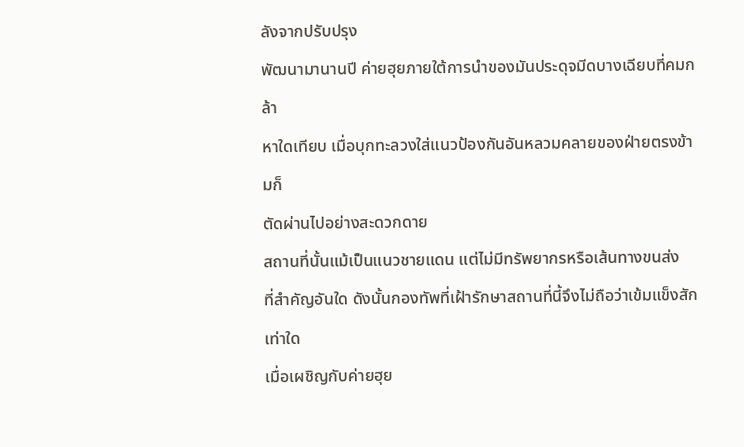ลังจากปรับปรุง
พัฒนามานานปี ค่ายฮุยภายใต้การนำของมันประดุจมีดบางเฉียบที่คมกล้า
หาใดเทียบ เมื่อบุกทะลวงใส่แนวป้องกันอันหลวมคลายของฝ่ายตรงข้ามก็
ตัดผ่านไปอย่างสะดวกดาย
สถานที่นั้นแม้เป็นแนวชายแดน แต่ไม่มีทรัพยากรหรือเส้นทางขนส่ง
ที่สำคัญอันใด ดังนั้นกองทัพที่เฝ้ารักษาสถานที่นี้จึงไม่ถือว่าเข้มแข็งสัก
เท่าใด
เมื่อเผชิญกับค่ายฮุย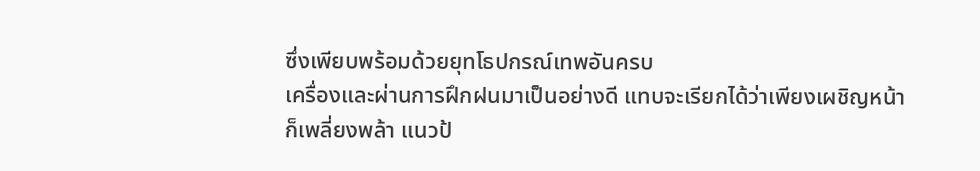ซึ่งเพียบพร้อมด้วยยุทโธปกรณ์เทพอันครบ
เครื่องและผ่านการฝึกฝนมาเป็นอย่างดี แทบจะเรียกได้ว่าเพียงเผชิญหน้า
ก็เพลี่ยงพล้า แนวป้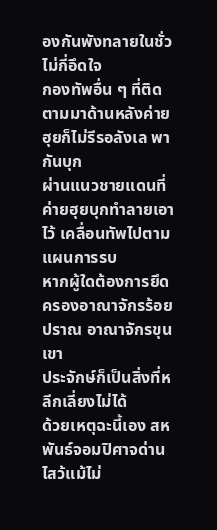องกันพังทลายในชั่วไม่กี่อึดใจ
กองทัพอื่น ๆ ที่ติดตามมาด้านหลังค่ายฮุยก็ไม่รีรอลังเล พากันบุก
ผ่านแนวชายแดนที่ค่ายฮุยบุกทำลายเอาไว้ เคลื่อนทัพไปตามแผนการรบ
หากผู้ใดต้องการยึดครองอาณาจักรร้อยปราณ อาณาจักรขุนเขา
ประจักษ์ก็เป็นสิ่งที่หลีกเลี่ยงไม่ได้
ด้วยเหตุฉะนี้เอง สหพันธ์จอมปิศาจด่านไสว้แม้ไม่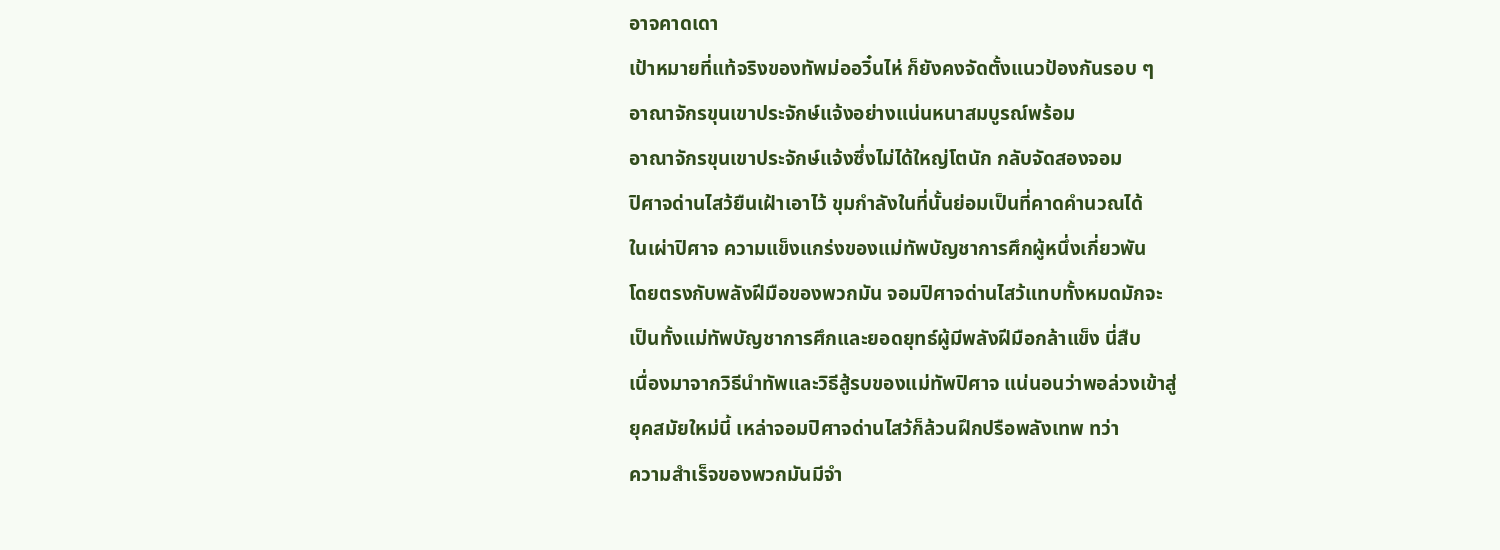อาจคาดเดา
เป้าหมายที่แท้จริงของทัพม่ออวิ๋นไห่ ก็ยังคงจัดตั้งแนวป้องกันรอบ ๆ
อาณาจักรขุนเขาประจักษ์แจ้งอย่างแน่นหนาสมบูรณ์พร้อม
อาณาจักรขุนเขาประจักษ์แจ้งซึ่งไม่ได้ใหญ่โตนัก กลับจัดสองจอม
ปิศาจด่านไสว้ยืนเฝ้าเอาไว้ ขุมกำลังในที่นั้นย่อมเป็นที่คาดคำนวณได้
ในเผ่าปิศาจ ความแข็งแกร่งของแม่ทัพบัญชาการศึกผู้หนึ่งเกี่ยวพัน
โดยตรงกับพลังฝีมือของพวกมัน จอมปิศาจด่านไสว้แทบทั้งหมดมักจะ
เป็นทั้งแม่ทัพบัญชาการศึกและยอดยุทธ์ผู้มีพลังฝีมือกล้าแข็ง นี่สืบ
เนื่องมาจากวิธีนำทัพและวิธีสู้รบของแม่ทัพปิศาจ แน่นอนว่าพอล่วงเข้าสู่
ยุคสมัยใหม่นี้ เหล่าจอมปิศาจด่านไสว้ก็ล้วนฝึกปรือพลังเทพ ทว่า
ความสำเร็จของพวกมันมีจำ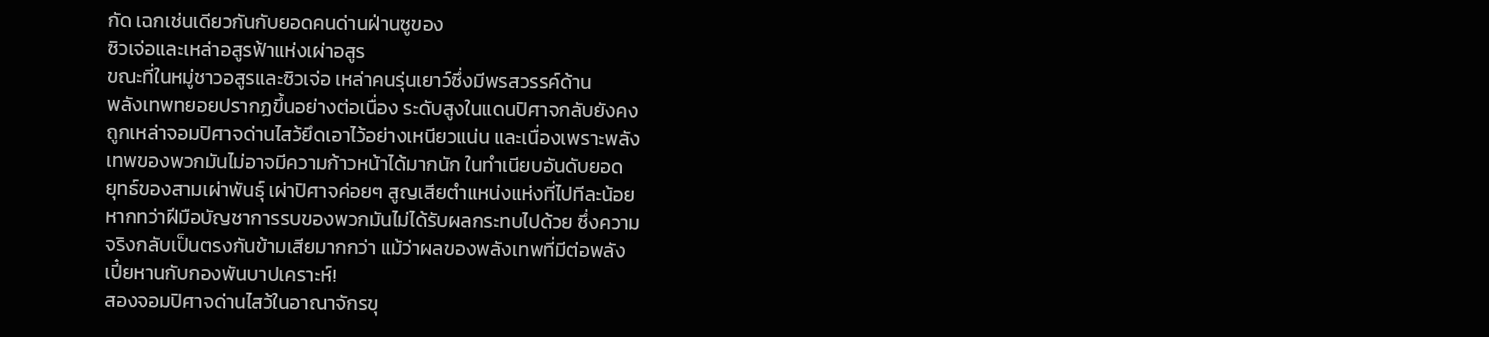กัด เฉกเช่นเดียวกันกับยอดคนด่านฝ่านซูของ
ซิวเจ่อและเหล่าอสูรฟ้าแห่งเผ่าอสูร
ขณะที่ในหมู่ชาวอสูรและซิวเจ่อ เหล่าคนรุ่นเยาว์ซึ่งมีพรสวรรค์ด้าน
พลังเทพทยอยปรากฏขึ้นอย่างต่อเนื่อง ระดับสูงในแดนปิศาจกลับยังคง
ถูกเหล่าจอมปิศาจด่านไสว้ยึดเอาไว้อย่างเหนียวแน่น และเนื่องเพราะพลัง
เทพของพวกมันไม่อาจมีความก้าวหน้าได้มากนัก ในทำเนียบอันดับยอด
ยุทธ์ของสามเผ่าพันธุ์ เผ่าปิศาจค่อยๆ สูญเสียตำแหน่งแห่งที่ไปทีละน้อย
หากทว่าฝีมือบัญชาการรบของพวกมันไม่ได้รับผลกระทบไปด้วย ซึ่งความ
จริงกลับเป็นตรงกันข้ามเสียมากกว่า แม้ว่าผลของพลังเทพที่มีต่อพลัง
เปี๋ยหานกับกองพันบาปเคราะห์!
สองจอมปิศาจด่านไสว้ในอาณาจักรขุ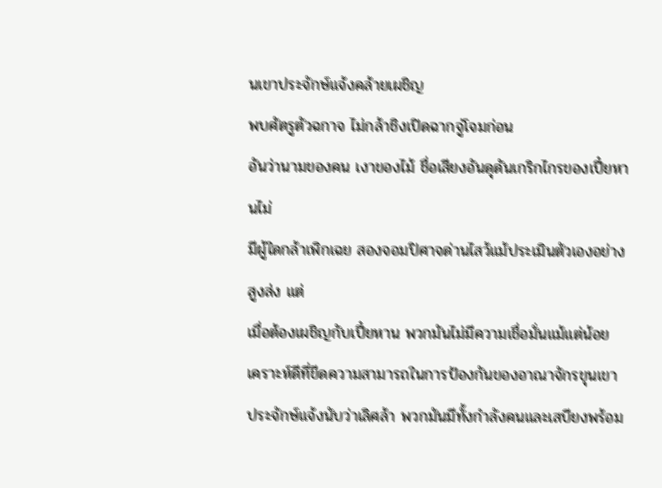นเขาประจักษ์แจ้งคล้ายเผชิญ
พบศัตรูตัวฉกาจ ไม่กล้าชิงเปิดฉากจู่โจมก่อน
อันว่านามของคน เงาของไม้ ชื่อเสียงอันดุดันเกริกไกรของเปี๋ยหานไม่
มีผู้ใดกล้าเพิกเฉย สองจอมปิศาจด่านไสว้แม้ประเมินตัวเองอย่างสูงส่ง แต่
เมื่อต้องเผชิญกับเปี๋ยหาน พวกมันไม่มีความเชื่อมั่นแม้แต่น้อย
เคราะห์ดีที่ขีดความสามารถในการป้องกันของอาณาจักรขุนเขา
ประจักษ์แจ้งนับว่าเลิศล้า พวกมันมีทั้งกำลังคนและเสบียงพร้อม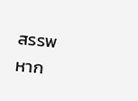สรรพ
หาก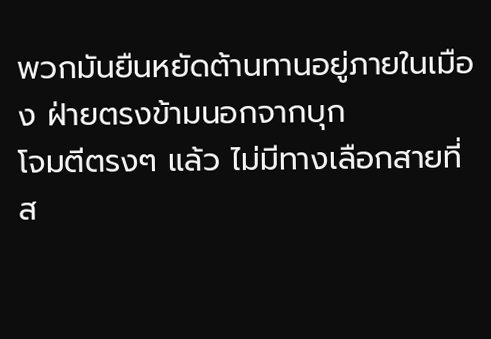พวกมันยืนหยัดต้านทานอยู่ภายในเมือง ฝ่ายตรงข้ามนอกจากบุก
โจมตีตรงๆ แล้ว ไม่มีทางเลือกสายที่ส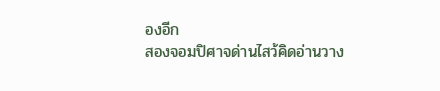องอีก
สองจอมปิศาจด่านไสว้คิดอ่านวาง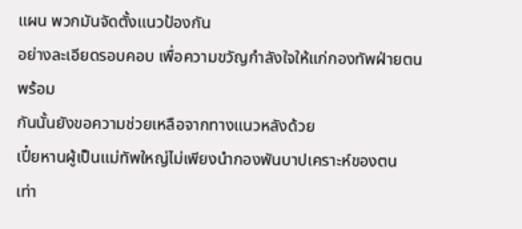แผน พวกมันจัดตั้งแนวป้องกัน
อย่างละเอียดรอบคอบ เพื่อความขวัญกำลังใจให้แก่กองทัพฝ่ายตน พร้อม
กันนั้นยังขอความช่วยเหลือจากทางแนวหลังด้วย
เปี๋ยหานผู้เป็นแม่ทัพใหญ่ไม่เพียงนำกองพันบาปเคราะห์ของตน
เท่า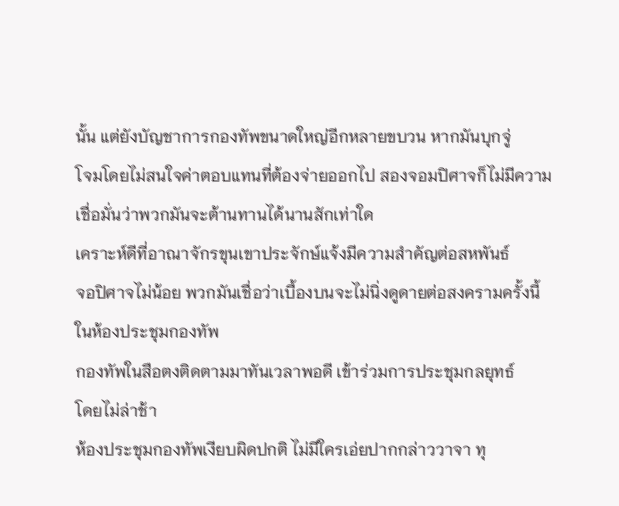นั้น แต่ยังบัญชาการกองทัพขนาดใหญ่อีกหลายขบวน หากมันบุกจู่
โจมโดยไม่สนใจค่าตอบแทนที่ต้องจ่ายออกไป สองจอมปิศาจก็ไม่มีความ
เชื่อมั่นว่าพวกมันจะต้านทานได้นานสักเท่าใด
เคราะห์ดีที่อาณาจักรขุนเขาประจักษ์แจ้งมีความสำคัญต่อสหพันธ์
จอปิศาจไม่น้อย พวกมันเชื่อว่าเบื้องบนจะไม่นิ่งดูดายต่อสงครามครั้งนี้
ในห้องประชุมกองทัพ
กองทัพในสือตงติดตามมาทันเวลาพอดี เข้าร่วมการประชุมกลยุทธ์
โดยไม่ล่าช้า
ห้องประชุมกองทัพเงียบผิดปกติ ไม่มีใครเอ่ยปากกล่าววาจา ทุ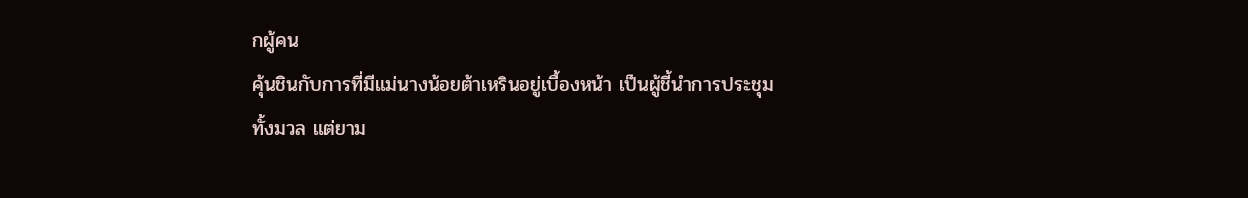กผู้คน
คุ้นชินกับการที่มีแม่นางน้อยต้าเหรินอยู่เบื้องหน้า เป็นผู้ชี้นำการประชุม
ทั้งมวล แต่ยาม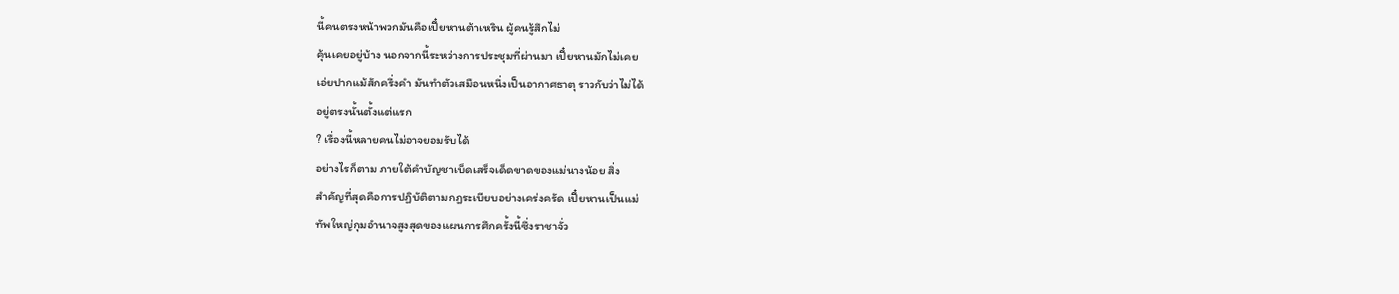นี้คนตรงหน้าพวกมันคือเปี๋ยหานต้าเหริน ผู้คนรู้สึกไม่
คุ้นเคยอยู่บ้าง นอกจากนี้ระหว่างการประชุมที่ผ่านมา เปี๋ยหานมักไม่เคย
เอ่ยปากแม้สักครึ่งคำ มันทำตัวเสมือนหนึ่งเป็นอากาศธาตุ ราวกับว่าไม่ได้
อยู่ตรงนั้นตั้งแต่แรก
? เรื่องนี้หลายคนไม่อาจยอมรับได้
อย่างไรก็ตาม ภายใต้คำบัญชาเบ็ดเสร็จเด็ดขาดของแม่นางน้อย สิ่ง
สำคัญที่สุดคือการปฏิบัติตามกฎระเบียบอย่างเคร่งครัด เปี๋ยหานเป็นแม่
ทัพใหญ่กุมอำนาจสูงสุดของแผนการศึกครั้งนี้ซึ่งราชาจั่ว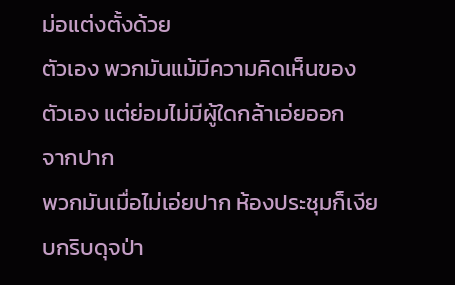ม่อแต่งตั้งด้วย
ตัวเอง พวกมันแม้มีความคิดเห็นของตัวเอง แต่ย่อมไม่มีผู้ใดกล้าเอ่ยออก
จากปาก
พวกมันเมื่อไม่เอ่ยปาก ห้องประชุมก็เงียบกริบดุจป่า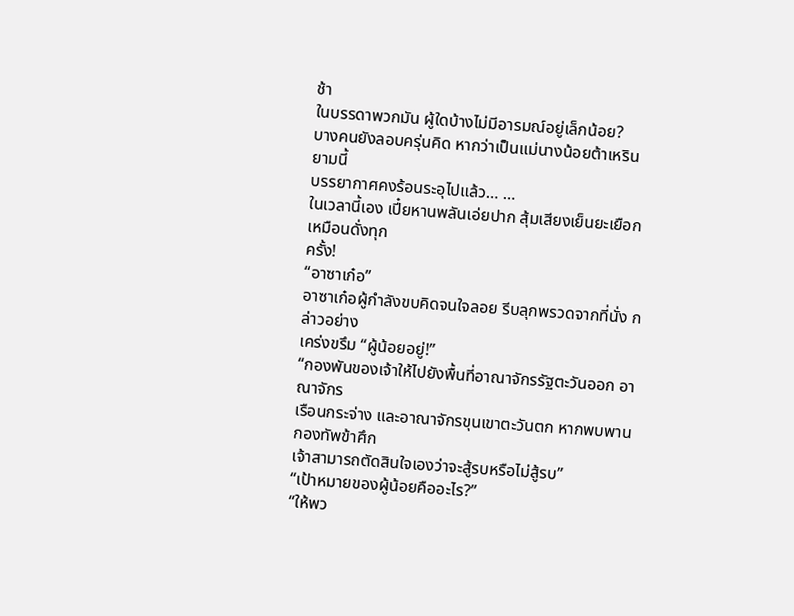ช้า
ในบรรดาพวกมัน ผู้ใดบ้างไม่มีอารมณ์อยู่เล็กน้อย?
บางคนยังลอบครุ่นคิด หากว่าเป็นแม่นางน้อยต้าเหริน ยามนี้
บรรยากาศคงร้อนระอุไปแล้ว… …
ในเวลานี้เอง เปี๋ยหานพลันเอ่ยปาก สุ้มเสียงเย็นยะเยือกเหมือนดั่งทุก
ครั้ง!
“อาซาเก๋อ”
อาซาเก๋อผู้กำลังขบคิดจนใจลอย รีบลุกพรวดจากที่นั่ง กล่าวอย่าง
เคร่งขรึม “ผู้น้อยอยู่!”
“กองพันของเจ้าให้ไปยังพื้นที่อาณาจักรรัฐตะวันออก อาณาจักร
เรือนกระจ่าง และอาณาจักรขุนเขาตะวันตก หากพบพานกองทัพข้าศึก
เจ้าสามารถตัดสินใจเองว่าจะสู้รบหรือไม่สู้รบ”
“เป้าหมายของผู้น้อยคืออะไร?”
“ให้พว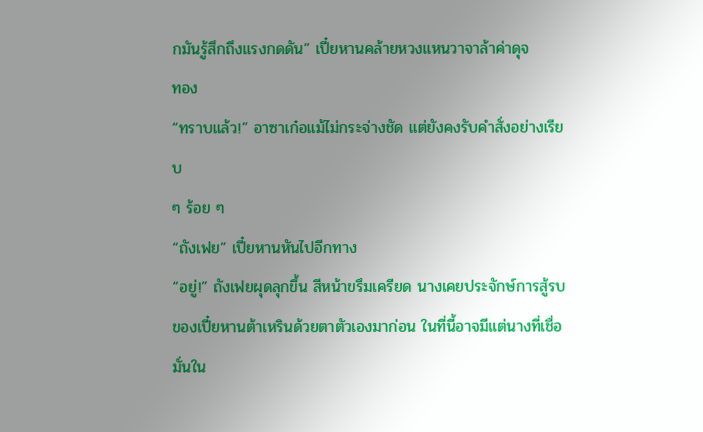กมันรู้สึกถึงแรงกดดัน” เปี๋ยหานคล้ายหวงแหนวาจาล้าค่าดุจ
ทอง
“ทราบแล้ว!” อาซาเก๋อแม้ไม่กระจ่างชัด แต่ยังคงรับคำสั่งอย่างเรียบ
ๆ ร้อย ๆ
“ถังเฟย” เปี๋ยหานหันไปอีกทาง
“อยู่!” ถังเฟยผุดลุกขึ้น สีหน้าขรึมเครียด นางเคยประจักษ์การสู้รบ
ของเปี๋ยหานต้าเหรินด้วยตาตัวเองมาก่อน ในที่นี้อาจมีแต่นางที่เชื่อมั่นใน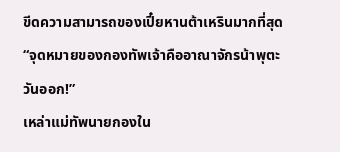ขีดความสามารถของเปี๋ยหานต้าเหรินมากที่สุด
“จุดหมายของกองทัพเจ้าคืออาณาจักรน้าพุตะวันออก!”
เหล่าแม่ทัพนายกองใน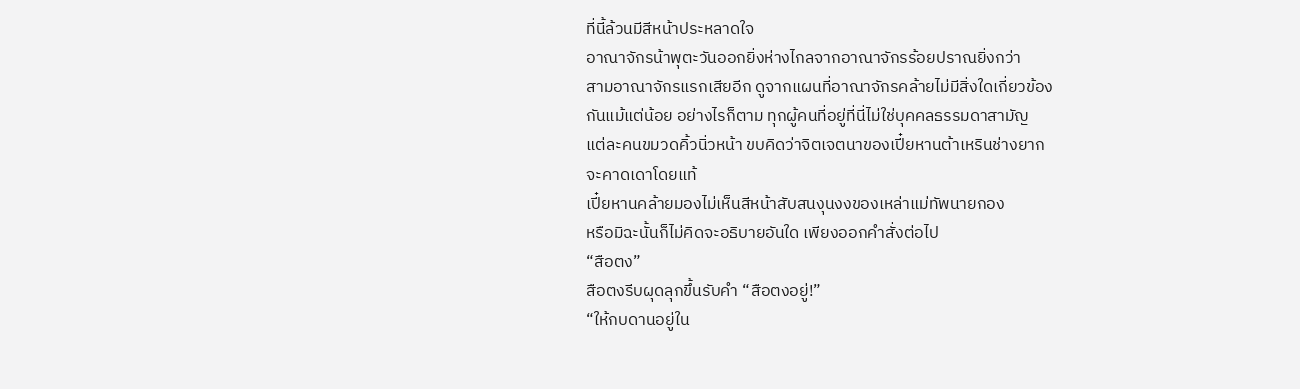ที่นี้ล้วนมีสีหน้าประหลาดใจ
อาณาจักรน้าพุตะวันออกยิ่งห่างไกลจากอาณาจักรร้อยปราณยิ่งกว่า
สามอาณาจักรแรกเสียอีก ดูจากแผนที่อาณาจักรคล้ายไม่มีสิ่งใดเกี่ยวข้อง
กันแม้แต่น้อย อย่างไรก็ตาม ทุกผู้คนที่อยู่ที่นี่ไม่ใช่บุคคลธรรมดาสามัญ
แต่ละคนขมวดคิ้วนิ่วหน้า ขบคิดว่าจิตเจตนาของเปี๋ยหานต้าเหรินช่างยาก
จะคาดเดาโดยแท้
เปี๋ยหานคล้ายมองไม่เห็นสีหน้าสับสนงุนงงของเหล่าแม่ทัพนายกอง
หรือมิฉะนั้นก็ไม่คิดจะอธิบายอันใด เพียงออกคำสั่งต่อไป
“สือตง”
สือตงรีบผุดลุกขึ้นรับคำ “สือตงอยู่!”
“ให้กบดานอยู่ใน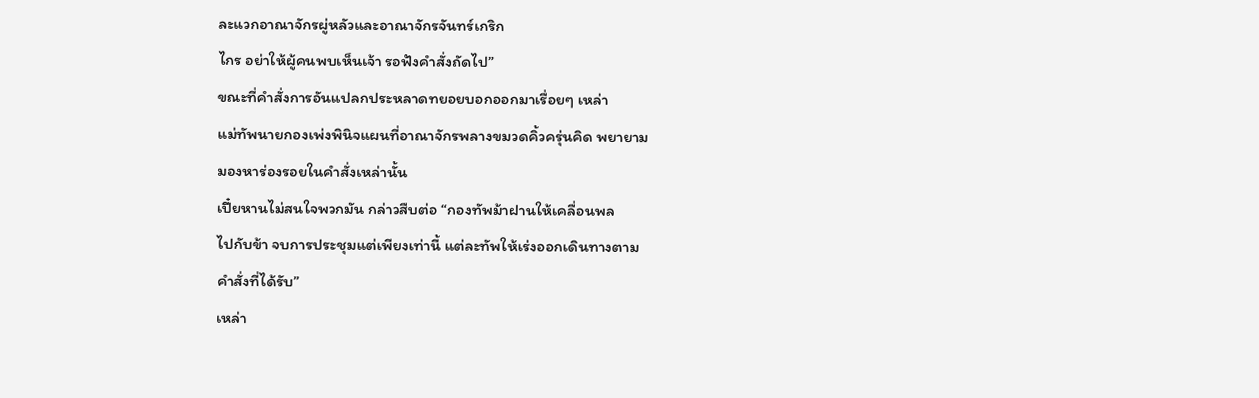ละแวกอาณาจักรผู่หลัวและอาณาจักรจันทร์เกริก
ไกร อย่าให้ผู้คนพบเห็นเจ้า รอฟังคำสั่งถัดไป”
ขณะที่คำสั่งการอันแปลกประหลาดทยอยบอกออกมาเรื่อยๆ เหล่า
แม่ทัพนายกองเพ่งพินิจแผนที่อาณาจักรพลางขมวดคิ้วครุ่นคิด พยายาม
มองหาร่องรอยในคำสั่งเหล่านั้น
เปี๋ยหานไม่สนใจพวกมัน กล่าวสืบต่อ “กองทัพม้าฝานให้เคลื่อนพล
ไปกับข้า จบการประชุมแต่เพียงเท่านี้ แต่ละทัพให้เร่งออกเดินทางตาม
คำสั่งที่ได้รับ”
เหล่า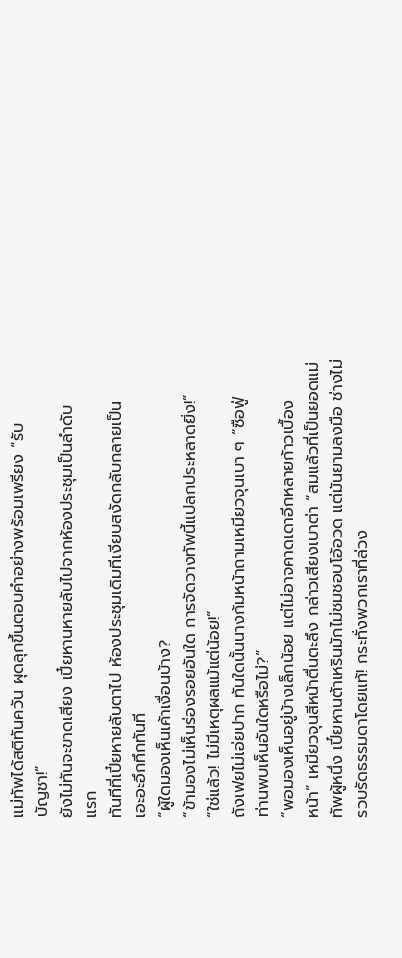แม่ทัพได้สติทันควัน ผุดลุกขึ้นตอบคำอย่างพร้อมเพรียง “รับ
บัญชา!”
ยังไม่ทันจะขาดเสียง เปี๋ยหานหายลับไปจากห้องประชุมเป็นลำดับ
แรก
ทันทีที่เปี๋ยหายลับตาไป ห้องประชุมเดิมทีเงียบสงัดกลับกลายเป็น
เอะอะอึกทึกทันที
“ผู้ใดมองเห็นเค้าเงื่อนบ้าง?
“ข้ามองไม่เห็นร่องรอยอันใด การจัดวางทัพนี้แปลกประหลาดยิ่ง!”
“ใช่แล้ว! ไม่มีเหตุผลแม้แต่น้อย!”
ถังเฟยไม่เอ่ยปาก ทันใดนั้นนางก้มหน้าถามเหมียวจุนเบา ๆ “ซือฟู่
ท่านพบเห็นอันใดหรือไม่?”
“พอมองเห็นอยู่บ้างเล็กน้อย แต่ไม่อาจคาดเดาอีกหลายก้าวเบื้อง
หน้า” เหมียวจุนสีหน้าตื่นตะลึง กล่าวเสียงเบาต่า “สมแล้วที่เป็นยอดแม่
ทัพผู้หนึ่ง เปี๋ยหานต้าเหรินมักไม่ชมชอบโอ้อวด แต่มันยามลงมือ ช่างไม่
รวบรัดธรรมดาโดยแท้! กระทั่งพวกเราที่ล่วง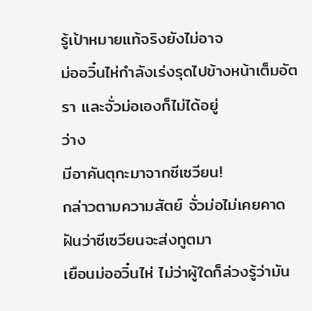รู้เป้าหมายแท้จริงยังไม่อาจ
ม่ออวิ๋นไห่กำลังเร่งรุดไปข้างหน้าเต็มอัตรา และจั่วม่อเองก็ไม่ได้อยู่
ว่าง
มีอาคันตุกะมาจากซีเซวียน!
กล่าวตามความสัตย์ จั่วม่อไม่เคยคาดฝันว่าซีเซวียนจะส่งทูตมา
เยือนม่ออวิ๋นไห่ ไม่ว่าผู้ใดก็ล่วงรู้ว่ามัน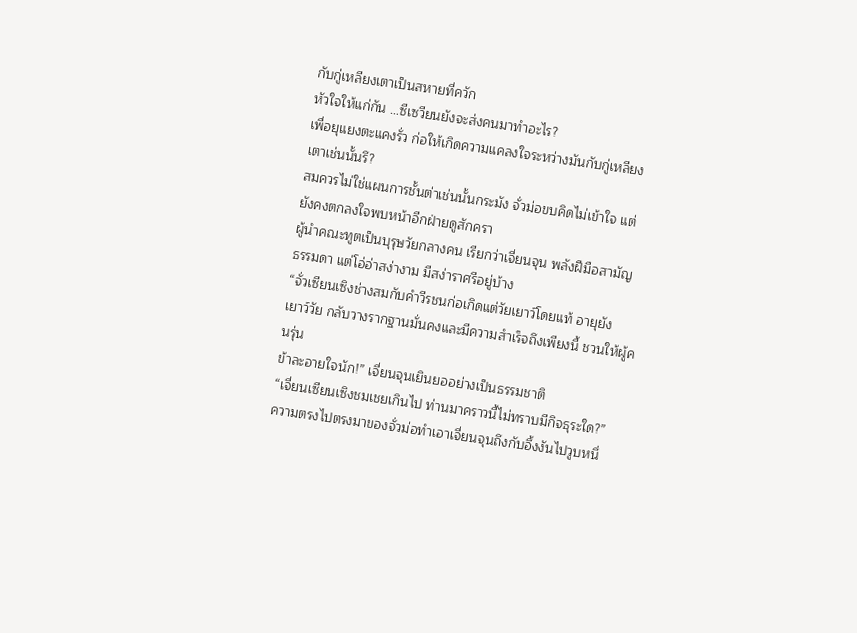กับกู่เหลียงเตาเป็นสหายที่ควัก
หัวใจให้แก่กัน …ซีเซวียนยังจะส่งคนมาทำอะไร?
เพื่อยุแยงตะแคงรั่ว ก่อให้เกิดความแคลงใจระหว่างมันกับกู่เหลียง
เตาเช่นนั้นรึ?
สมควรไม่ใช่แผนการชั้นต่าเช่นนั้นกระมัง จั่วม่อขบคิดไม่เข้าใจ แต่
ยังคงตกลงใจพบหน้าอีกฝ่ายดูสักครา
ผู้นำคณะทูตเป็นบุรุษวัยกลางคน เรียกว่าเจี่ยนจุน พลังฝีมือสามัญ
ธรรมดา แต่โอ่อ่าสง่างาม มีสง่าราศรีอยู่บ้าง
“จั่วเซียนเซิงช่างสมกับคำวีรชนก่อเกิดแต่วัยเยาว์โดยแท้ อายุยัง
เยาว์วัย กลับวางรากฐานมั่นคงและมีความสำเร็จถึงเพียงนี้ ชวนให้ผู้คนรุ่น
ข้าละอายใจนัก!” เจี่ยนจุนเยินยออย่างเป็นธรรมชาติ
“เจี่ยนเซียนเซิงชมเชยเกินไป ท่านมาคราวนี้ไม่ทราบมีกิจธุระใด?”
ความตรงไปตรงมาของจั่วม่อทำเอาเจี่ยนจุนถึงกับอึ้งงันไปวูบหนึ่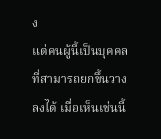ง
แต่คนผู้นี้เป็นบุคคลที่สามารถยกขึ้นวางลงได้ เมื่อเห็นเช่นนี้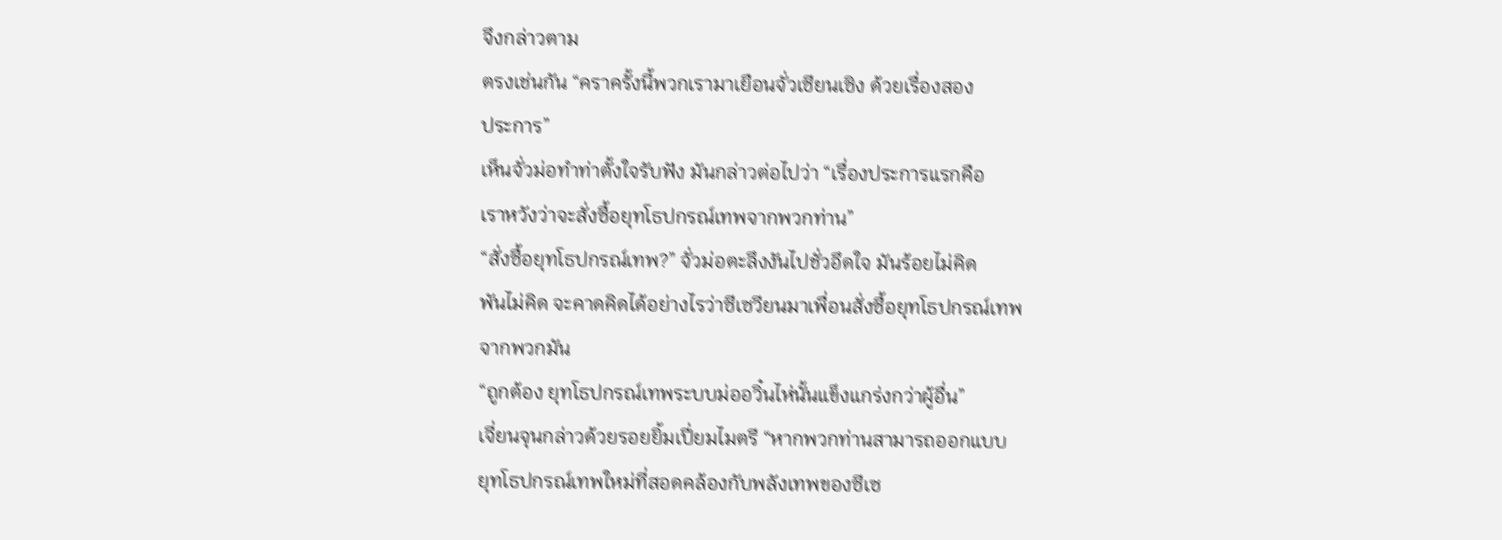จึงกล่าวตาม
ตรงเช่นกัน “คราครั้งนี้พวกเรามาเยือนจั่วเซียนเซิง ด้วยเรื่องสอง
ประการ”
เห็นจั่วม่อทำท่าตั้งใจรับฟัง มันกล่าวต่อไปว่า “เรื่องประการแรกคือ
เราหวังว่าจะสั่งซื้อยุทโธปกรณ์เทพจากพวกท่าน”
“สั่งซื้อยุทโธปกรณ์เทพ?” จั่วม่อตะลึงงันไปชั่วอึดใจ มันร้อยไม่คิด
พันไม่คิด จะคาดคิดได้อย่างไรว่าซีเซวียนมาเพื่อนสั่งซื้อยุทโธปกรณ์เทพ
จากพวกมัน
“ถูกต้อง ยุทโธปกรณ์เทพระบบม่ออวิ๋นไห่นั้นแข็งแกร่งกว่าผู้อื่น”
เจี่ยนจุนกล่าวด้วยรอยยิ้มเปี่ยมไมตรี “หากพวกท่านสามารถออกแบบ
ยุทโธปกรณ์เทพใหม่ที่สอดคล้องกับพลังเทพของซีเซ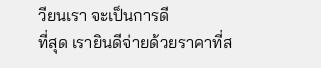วียนเรา จะเป็นการดี
ที่สุด เรายินดีจ่ายด้วยราคาที่ส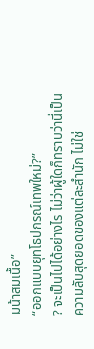มน้าสมเนื้อ”
“ออกแบบยุทโธปกรณ์เทพใหม่?”
? จะเป็นไปได้อย่างไร ไม่ว่าผู้ใดก็ทราบว่านี่เป็น
ความลับสุดยอดของแต่ละสำนัก ไม่ใช่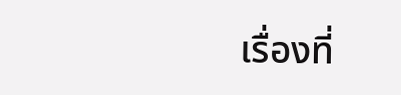เรื่องที่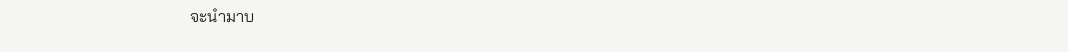จะนำมาบ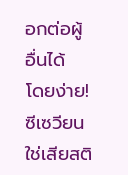อกต่อผู้อื่นได้
โดยง่าย!
ซีเซวียนใช่เสียสติ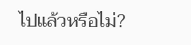ไปแล้วหรือไม่?